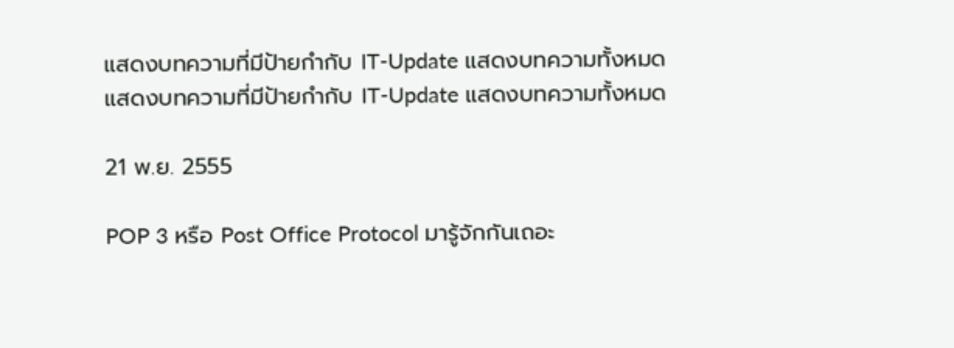แสดงบทความที่มีป้ายกำกับ IT-Update แสดงบทความทั้งหมด
แสดงบทความที่มีป้ายกำกับ IT-Update แสดงบทความทั้งหมด

21 พ.ย. 2555

POP 3 หรือ Post Office Protocol มารู้จักกันเถอะ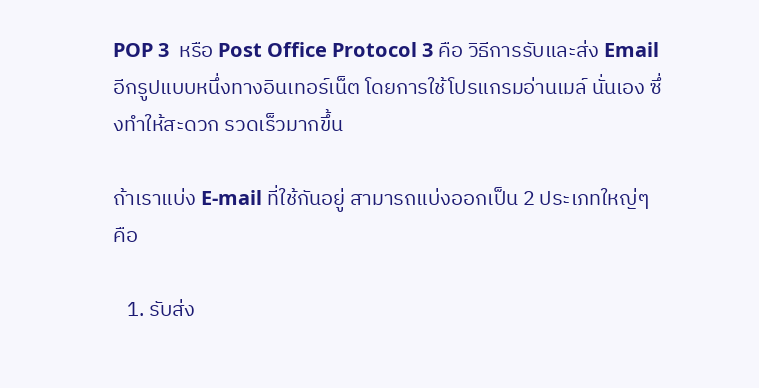POP 3  หรือ Post Office Protocol 3 คือ วิธีการรับและส่ง Email อีกรูปแบบหนึ่งทางอินเทอร์เน็ต โดยการใช้โปรแกรมอ่านเมล์ นั่นเอง ซึ่งทำให้สะดวก รวดเร็วมากขึ้น

ถ้าเราแบ่ง E-mail ที่ใช้กันอยู่ สามารถแบ่งออกเป็น 2 ประเภทใหญ่ๆ คือ

   1. รับส่ง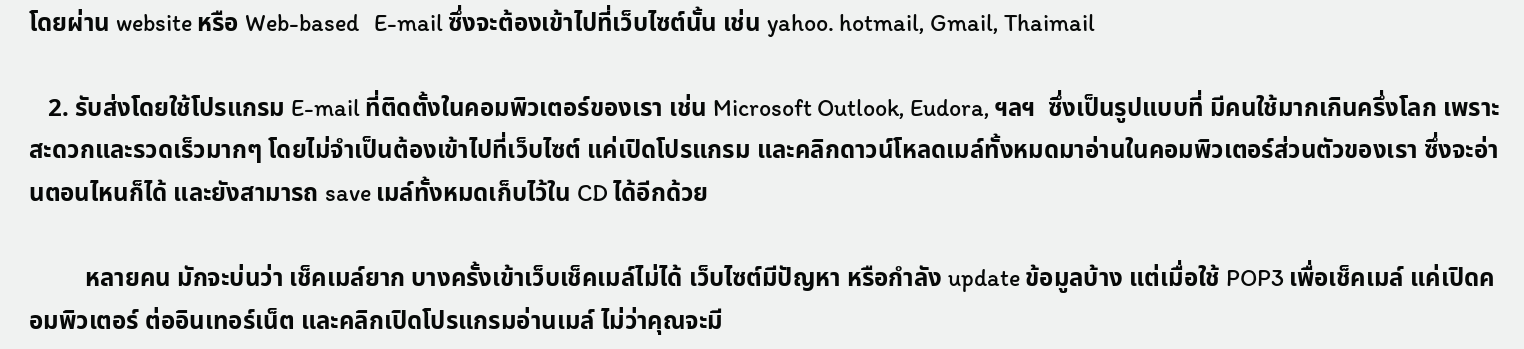โดยผ่าน website หรือ Web-based   E-mail ซึ่งจะต้องเข้าไปที่เว็บไซต์นั้น เช่น yahoo. hotmail, Gmail, Thaimail

   2. รับส่งโดยใช้โปรแกรม E-mail ที่ติดตั้งในคอมพิวเตอร์ของเรา เช่น Microsoft Outlook, Eudora, ฯลฯ  ซึ่งเป็นรูปแบบที่ มีคนใช้มากเกินครึ่งโลก เพราะสะดวกและรวดเร็วมากๆ โดยไม่จำเป็นต้องเข้าไปที่เว็บไซต์ แค่เปิดโปรแกรม และคลิกดาวน์โหลดเมล์ทั้งหมดมาอ่านในคอมพิวเตอร์ส่วนตัวของเรา ซึ่งจะอ่านตอนไหนก็ได้ และยังสามารถ save เมล์ทั้งหมดเก็บไว้ใน CD ได้อีกด้วย

         หลายคน มักจะบ่นว่า เช็คเมล์ยาก บางครั้งเข้าเว็บเช็คเมล์ไม่ได้ เว็บไซต์มีปัญหา หรือกำลัง update ข้อมูลบ้าง แต่เมื่อใช้ POP3 เพื่อเช็คเมล์ แค่เปิดคอมพิวเตอร์ ต่ออินเทอร์เน็ต และคลิกเปิดโปรแกรมอ่านเมล์ ไม่ว่าคุณจะมี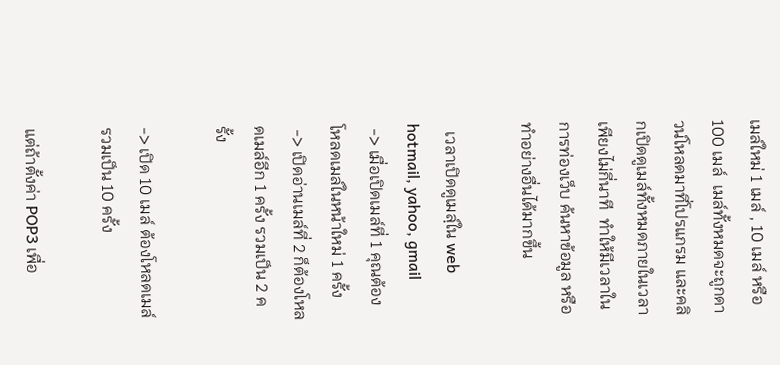เมล์ใหม่ 1 เมล์ , 10 เมล์ หรือ 100 เมล์  เมล์ทั้งหมดจะถูกดาวน์โหลดมาที่โปรแกรม และคลิกเปิดดูเมล์ทั้งหมดภายในเวลาเพียงไม่กี่นาที  ทำให้มีเวลาในการท่องเว็บ ค้นหาข้อมูล หรือทำอย่างอื่นได้มากขึ้น

  เวลาเปิดดูเมลฺ์ใน web  hotmail, yahoo, gmail
 -> เมื่อเปิดเมล์ที่ 1 คุณต้องโหลดเมล์ในหน้าใหม่ 1 ครั้ง
 -> เปิดอ่านเมล์ที่ 2 ก็ต้องโหลดเมล์อีก 1 ครั้ง รวมเป็น 2 ครั้ง

-> เปิด 10 เมล์ ต้องโหลดเมล์ รวมเป็น 10 ครั้ง

แต่ถ้าตั้งค่า POP3 เพื่อ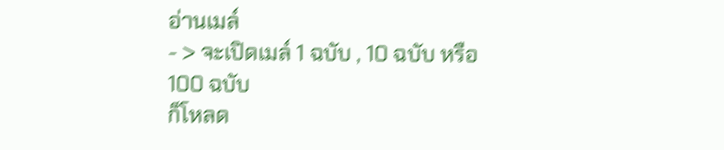อ่านเมล์
- > จะเปิดเมล์ 1 ฉบับ , 10 ฉบับ หรือ 100 ฉบับ
ก็โหลด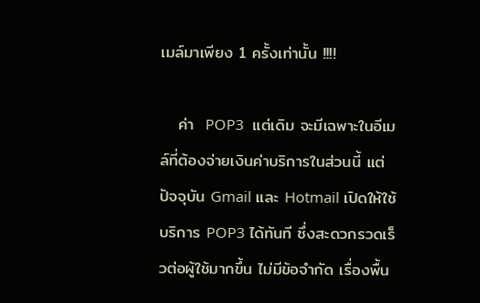เมล์มาเพียง 1 ครั้งเท่านั้น !!!!

   ค่า  POP3  แต่เดิม จะมีเฉพาะในอีเมล์ที่ต้องจ่ายเงินค่าบริการในส่วนนี้ แต่ปัจจุบัน Gmail และ Hotmail เปิดให้ใช้บริการ POP3 ได้ทันที ซึ่งสะดวกรวดเร็วต่อผู้ใช้มากขึ้น ไม่มีข้อจำกัด เรื่องพื้น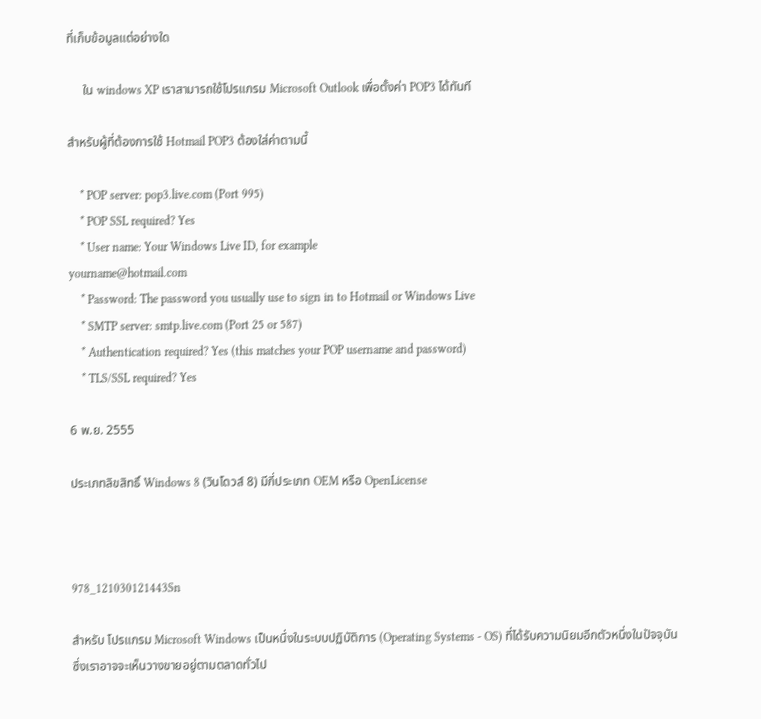ที่เก็บข้อมูลแต่อย่างใด

     ใน windows XP เราสามารถใช้โปรแกรม Microsoft Outlook เพื่อตั้งค่า POP3 ได้ทันที

สำหรับผู้ที่ต้องการใช้ Hotmail POP3 ต้องใส่ค่าตามนี้

    * POP server: pop3.live.com (Port 995)
    * POP SSL required? Yes
    * User name: Your Windows Live ID, for example
yourname@hotmail.com
    * Password: The password you usually use to sign in to Hotmail or Windows Live
    * SMTP server: smtp.live.com (Port 25 or 587)
    * Authentication required? Yes (this matches your POP username and password)
    * TLS/SSL required? Yes

6 พ.ย. 2555

ประเภทลิขสิทธิ์ Windows 8 (วินโดวส์ 8) มีกี่ประเภท OEM หรือ OpenLicense



978_121030121443Sn

สำหรับ โปรแกรม Microsoft Windows เป็นหนึ่งในระบบปฏิบัติการ (Operating Systems - OS) ที่ได้รับความนิยมอีกตัวหนึ่งในปัจจุบัน ซึ่งเราอาจจะเห็นวางขายอยู่ตามตลาดทั่วไป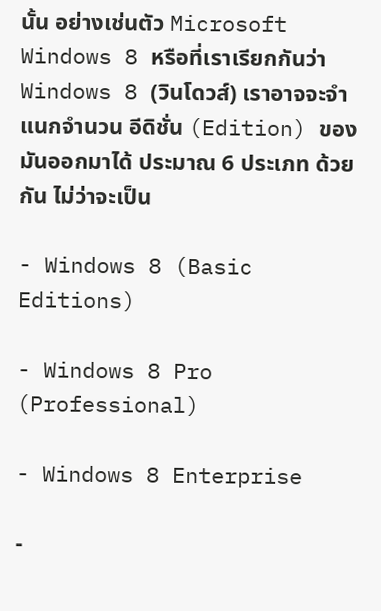นั้น อย่างเช่นตัว Microsoft Windows 8 หรือที่เราเรียกกันว่า Windows 8 (วินโดวส์) เราอาจจะจำแนกจำนวน อีดิชั่น (Edition) ของมันออกมาได้ ประมาณ 6 ประเภท ด้วยกัน ไม่ว่าจะเป็น

- Windows 8 (Basic Editions)

- Windows 8 Pro (Professional)

- Windows 8 Enterprise

-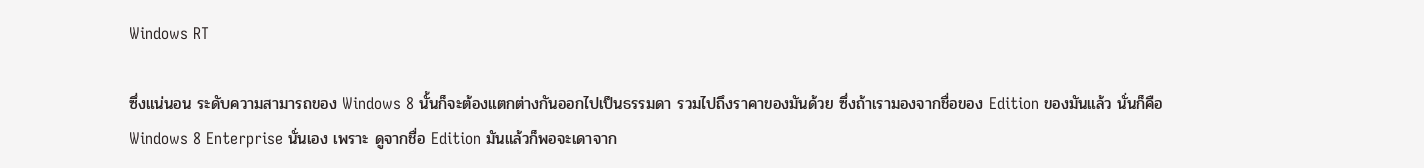Windows RT

ซึ่งแน่นอน ระดับความสามารถของ Windows 8 นั้นก็จะต้องแตกต่างกันออกไปเป็นธรรมดา รวมไปถึงราคาของมันด้วย ซึ่งถ้าเรามองจากชื่อของ Edition ของมันแล้ว นั่นก็คือ Windows 8 Enterprise นั่นเอง เพราะ ดูจากชื่อ Edition มันแล้วก็พอจะเดาจาก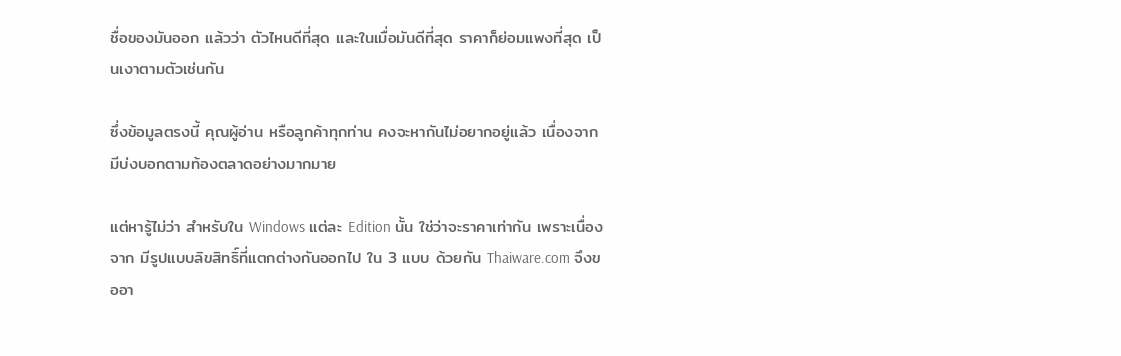ชื่อของมันออก แล้วว่า ตัวไหนดีที่สุด และในเมื่อมันดีที่สุด ราคาก็ย่อมแพงที่สุด เป็นเงาตามตัวเช่นกัน

ซึ่งข้อมูลตรงนี้ คุณผู้อ่าน หรือลูกค้าทุกท่าน คงจะหากันไม่อยากอยู่แล้ว เนื่องจาก มีบ่งบอกตามท้องตลาดอย่างมากมาย

แต่หารู้ไม่ว่า สำหรับใน Windows แต่ละ Edition นั้น ใช่ว่าจะราคาเท่ากัน เพราะเนื่องจาก มีรูปแบบลิขสิทธิ์ที่แตกต่างกันออกไป ใน 3 แบบ ด้วยกัน Thaiware.com จึงขออา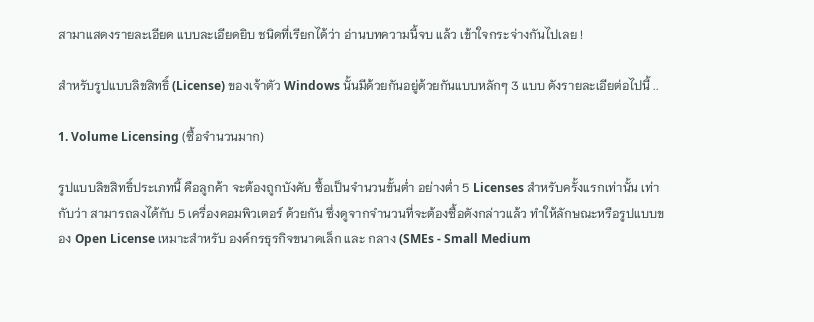สามาแสดงรายละเอียด แบบละเอียดยิบ ชนิดที่เรียกได้ว่า อ่านบทความนี้จบ แล้ว เข้าใจกระจ่างกันไปเลย !

สำหรับรูปแบบลิขสิทธิ์ (License) ของเจ้าตัว Windows นั้นมีด้วยกันอยู่ด้วยกันแบบหลักๆ 3 แบบ ดังรายละเอียต่อไปนี้ ..

1. Volume Licensing (ซื้อจำนวนมาก)

รูปแบบลิขสิทธิ์ประเภทนี้ คือลูกค้า จะต้องถูกบังคับ ซื้อเป็นจำนวนขั้นต่ำ อย่างต่ำ 5 Licenses สำหรับครั้งแรกเท่านั้น เท่ากับว่า สามารถลงได้กับ 5 เครื่องคอมพิวเตอร์ ด้วยกัน ซึ่งดูจากจำนวนที่จะต้องซื้อดังกล่าวแล้ว ทำให้ลักษณะหรือรูปแบบของ Open License เหมาะสำหรับ องค์กรธุรกิจขนาดเล็ก และ กลาง (SMEs - Small Medium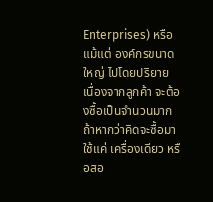Enterprises) หรือแม้แต่ องค์กรขนาดใหญ่ ไปโดยปริยาย เนื่องจากลูกค้า จะต้องซื้อเป็นจำนวนมาก ถ้าหากว่าคิดจะซื้อมาใช้แค่ เครื่องเดียว หรือสอ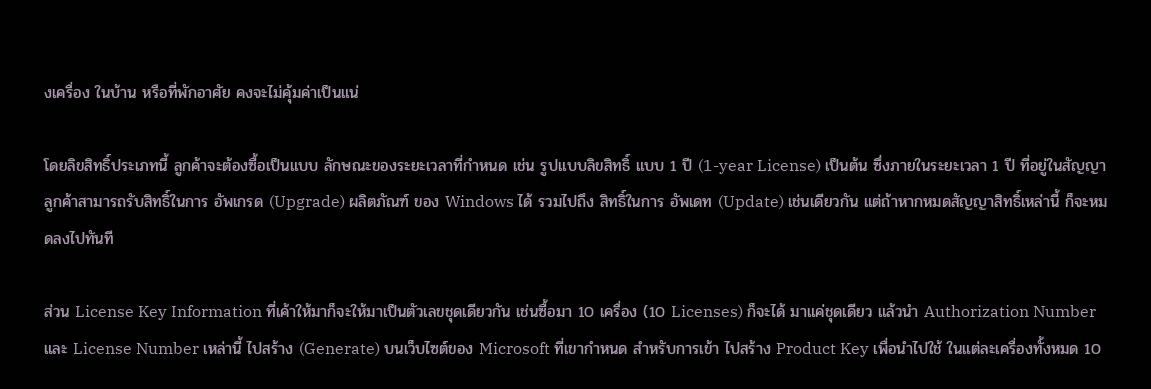งเครื่อง ในบ้าน หรือที่พักอาศัย คงจะไม่คุ้มค่าเป็นแน่

โดยลิขสิทธิ์ประเภทนี้ ลูกค้าจะต้องซื้อเป็นแบบ ลักษณะของระยะเวลาที่กำหนด เช่น รูปแบบลิขสิทธิ์ แบบ 1 ปี (1-year License) เป็นต้น ซึ่งภายในระยะเวลา 1 ปี ที่อยู่ในสัญญา ลูกค้าสามารถรับสิทธิ์ในการ อัพเกรด (Upgrade) ผลิตภัณฑ์ ของ Windows ได้ รวมไปถึง สิทธิ์ในการ อัพเดท (Update) เช่นเดียวกัน แต่ถ้าหากหมดสัญญาสิทธิ์เหล่านี้ ก็จะหมดลงไปทันที

ส่วน License Key Information ที่เค้าให้มาก็จะให้มาเป็นตัวเลขชุดเดียวกัน เช่นซื้อมา 10 เครื่อง (10 Licenses) ก็จะได้ มาแค่ชุดเดียว แล้วนำ Authorization Number และ License Number เหล่านี้ ไปสร้าง (Generate) บนเว็บไซต์ของ Microsoft ที่เขากำหนด สำหรับการเข้า ไปสร้าง Product Key เพื่อนำไปใช้ ในแต่ละเครื่องทั้งหมด 10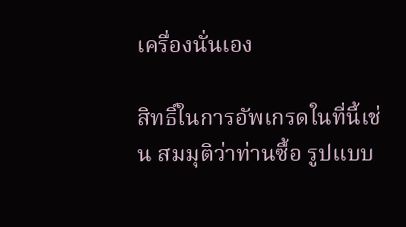เครื่องนั่นเอง

สิทธิ์ในการอัพเกรดในที่นี้เช่น สมมุติว่าท่านซื้อ รูปแบบ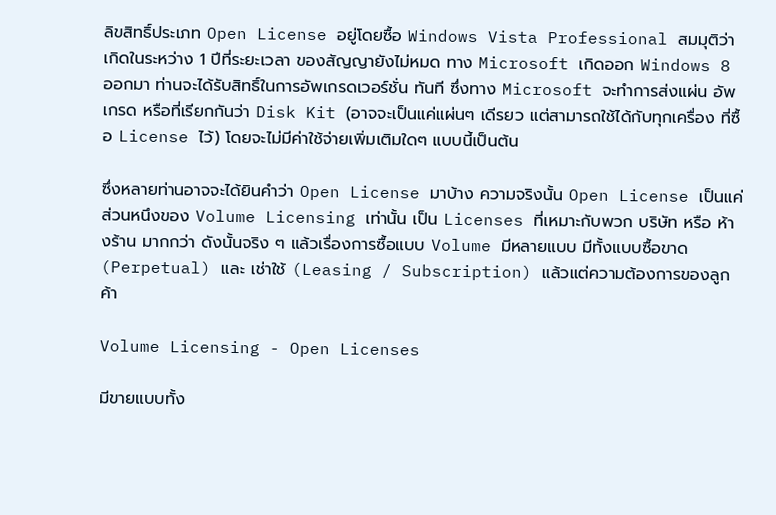ลิขสิทธิ์ประเภท Open License อยู่โดยซื้อ Windows Vista Professional สมมุติว่าเกิดในระหว่าง 1 ปีที่ระยะเวลา ของสัญญายังไม่หมด ทาง Microsoft เกิดออก Windows 8 ออกมา ท่านจะได้รับสิทธิ์ในการอัพเกรดเวอร์ชั่น ทันที ซึ่งทาง Microsoft จะทำการส่งแผ่น อัพเกรด หรือที่เรียกกันว่า Disk Kit (อาจจะเป็นแค่แผ่นๆ เดีรยว แต่สามารถใช้ได้กับทุกเครื่อง ที่ซื้อ License ไว้) โดยจะไม่มีค่าใช้จ่ายเพิ่มเติมใดๆ แบบนี้เป็นต้น

ซึ่งหลายท่านอาจจะได้ยินคำว่า Open License มาบ้าง ความจริงนั้น Open License เป็นแค่ส่วนหนึงของ Volume Licensing เท่านั้น เป็น Licenses ที่เหมาะกับพวก บริษัท หรือ ห้างร้าน มากกว่า ดังนั้นจริง ๆ แล้วเรื่องการซื้อแบบ Volume มีหลายแบบ มีทั้งแบบซื้อขาด (Perpetual) และ เช่าใช้ (Leasing / Subscription) แล้วแต่ความต้องการของลูกค้า

Volume Licensing - Open Licenses

มีขายแบบทั้ง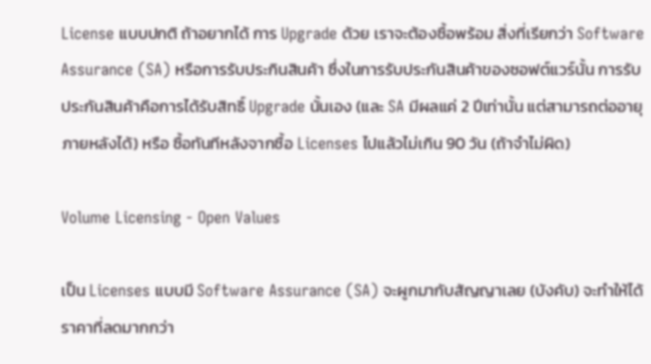License แบบปกติ ถ้าอยากได้ การ Upgrade ด้วย เราจะต้องซื้อพร้อม สิ่งที่เรียกว่า Software Assurance (SA) หรือการรับประกินสินค้า ซึ่งในการรับประกันสินค้าของซอฟต์แวร์นั้น การรับประกันสินค้าคือการได้รับสิทธิ์ Upgrade นั้นเอง (และ SA มีผลแค่ 2 ปีเท่านั้น แต่สามารถต่ออายุภายหลังได้) หรือ ซื้อทันทีหลังจากซื้อ Licenses ไปแล้วไม่เกิน 90 วัน (ถ้าจำไม่ผิด)

Volume Licensing - Open Values

เป็น Licenses แบบมี Software Assurance (SA) จะผูกมากับสัญญาเลย (บังคับ) จะทำให้ได้ราคาที่ลดมากกว่า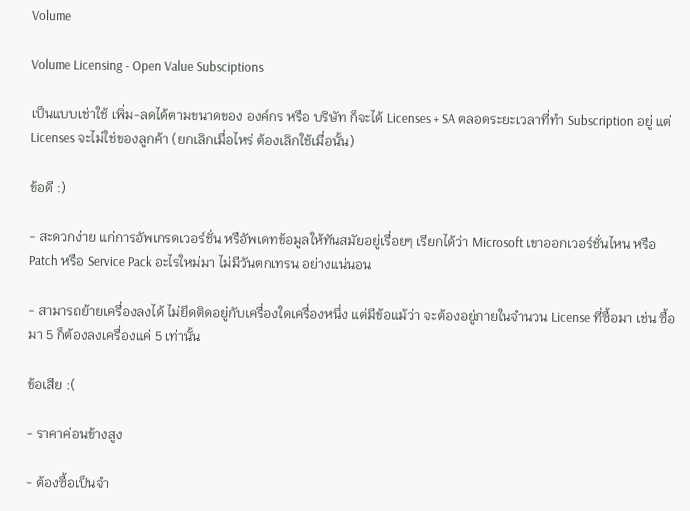Volume

Volume Licensing - Open Value Subsciptions

เป็นแบบเช่าใช้ เพิ่ม-ลดได้ตามขนาดของ องค์กร หรือ บริษัท ก็จะได้ Licenses + SA ตลอดระยะเวลาที่ทำ Subscription อยู่ แต่ Licenses จะไม่ใช่ของลูกค้า (ยกเลิกเมื่อไหร่ ต้องเลิกใช้เมื่อนั้น)

ข้อดี :)

- สะดวกง่าย แก่การอัพเกรดเวอร์ชั่น หรือัพเดทข้อมูลให้ทันสมัยอยู่เรื่อยๆ เรียกได้ว่า Microsoft เขาออกเวอร์ชั่นไหน หรือ Patch หรือ Service Pack อะไรใหม่มา ไม่มีวันตกเทรน อย่างแน่นอน

- สามารถย้ายเครื่องลงได้ ไม่ยึดติดอยู่กับเครื่องใดเครื่องหนึ่ง แต่มีข้อแม้ว่า จะต้องอยู่ภายในจำนวน License ที่ซื้อมา เช่น ซื้อมา 5 ก็ต้องลงเครื่องแค่ 5 เท่านั้น

ข้อเสีย :(

- ราคาค่อนข้างสูง

- ต้องซื้อเป็นจำ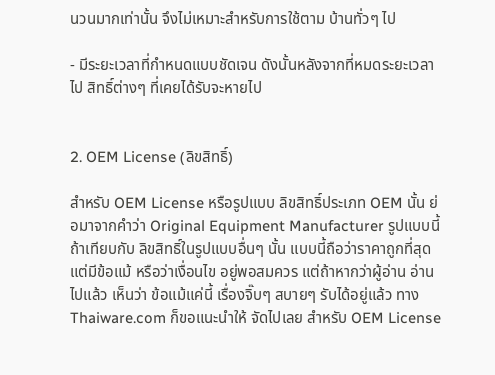นวนมากเท่านั้น จึงไม่เหมาะสำหรับการใช้ตาม บ้านทั่วๆ ไป

- มีระยะเวลาที่กำหนดแบบชัดเจน ดังนั้นหลังจากที่หมดระยะเวลาไป สิทธิ์ต่างๆ ที่เคยได้รับจะหายไป


2. OEM License (ลิขสิทธิ์)

สำหรับ OEM License หรือรูปแบบ ลิขสิทธิ์ประเภท OEM นั้น ย่อมาจากคำว่า Original Equipment Manufacturer รูปแบบนี้ ถ้าเทียบกับ ลิขสิทธิ์ในรูปแบบอื่นๆ นั้น แบบนี้ถือว่าราคาถูกที่สุด แต่มีข้อแม้ หรือว่าเงื่อนไข อยู่พอสมควร แต่ถ้าหากว่าผู้อ่าน อ่านไปแล้ว เห็นว่า ข้อแม้แค่นี้ เรื่องจิ๊บๆ สบายๆ รับได้อยู่แล้ว ทาง Thaiware.com ก็ขอแนะนำให้ จัดไปเลย สำหรับ OEM License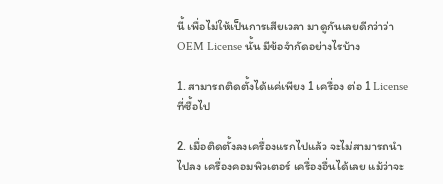นี้ เพื่อไม่ให้เป็นการเสียเวลา มาดูกันเลยดีกว่าว่า OEM License นั้น มีข้อจำกัดอย่างไรบ้าง

1. สามารถติดตั้งได้แค่เพียง 1 เครื่อง ต่อ 1 License ที่ซื้อไป

2. เมื่อติดตั้งลงเครื่องแรกไปแล้ว จะไม่สามารถนำไปลง เครื่องคอมพิวเตอร์ เครื่องอื่นได้เลย แม้ว่าจะ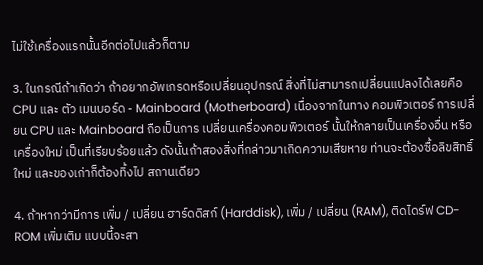ไม่ใช้เครื่องแรกนั้นอีกต่อไปแล้วก็ตาม

3. ในกรณีถ้าเกิดว่า ถ้าอยากอัพเกรดหรือเปลี่ยนอุปกรณ์ สิ่งที่ไม่สามารถเปลี่ยนแปลงได้เลยคือ CPU และ ตัว เมนบอร์ด - Mainboard (Motherboard) เนื่องจากในทาง คอมพิวเตอร์ การเปลี่ยน CPU และ Mainboard ถือเป็นการ เปลี่ยนเครื่องคอมพิวเตอร์ นั้นให้กลายเป็นเครื่องอื่น หรือ เครื่องใหม่ เป็นที่เรียบร้อยแล้ว ดังนั้นถ้าสองสิ่งที่กล่าวมาเกิดความเสียหาย ท่านจะต้องซื้อลิขสิทธิ์ใหม่ และของเก่าก็ต้องทิ้งไป สถานเดียว

4. ถ้าหากว่ามีการ เพิ่ม / เปลี่ยน ฮาร์ดดิสก์ (Harddisk), เพิ่ม / เปลี่ยน (RAM), ติดไดร์ฟ CD-ROM เพิ่มเติม แบบนี้จะสา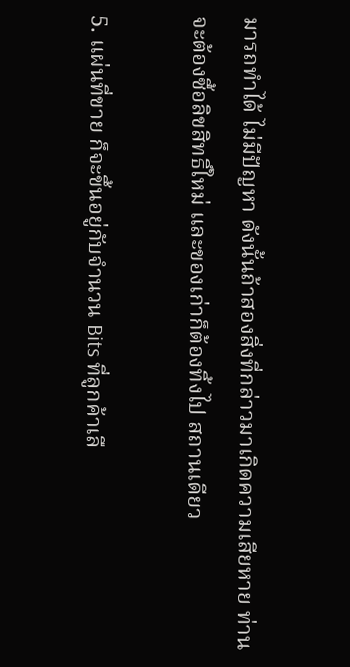มารถทำได้ ไม่มีปัญหา ดังนั้นถ้าสองสิ่งที่กล่าวมาเกิดความเสียหาย ท่านจะต้องซื้อลิขสิทธิ์ใหม่ และของเก่าก็ต้องทิ้งไป สถานเดียว

5. แผ่นที่ขาย ก็จะขึ้นอยู่กับจำนวน Bits ที่ลูกค้าเลื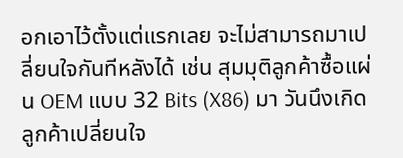อกเอาไว้ตั้งแต่แรกเลย จะไม่สามารถมาเปลี่ยนใจกันทีหลังได้ เช่น สุมมุติลูกค้าซื้อแผ่น OEM แบบ 32 Bits (X86) มา วันนึงเกิดลูกค้าเปลี่ยนใจ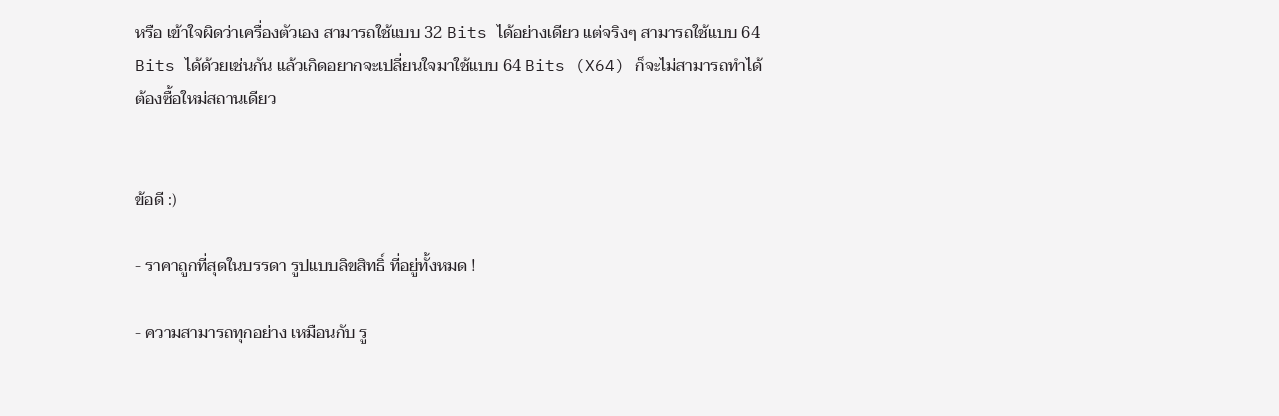หรือ เข้าใจผิดว่าเครื่องตัวเอง สามารถใช้แบบ 32 Bits ได้อย่างเดียว แต่จริงๆ สามารถใช้แบบ 64 Bits ได้ด้วยเช่นกัน แล้วเกิดอยากจะเปลี่ยนใจมาใช้แบบ 64 Bits (X64) ก็จะไม่สามารถทำได้ ต้องซื้อใหม่สถานเดียว


ข้อดี :)

- ราคาถูกที่สุดในบรรดา รูปแบบลิขสิทธิ์ ที่อยู่ทั้งหมด !

- ความสามารถทุกอย่าง เหมือนกับ รู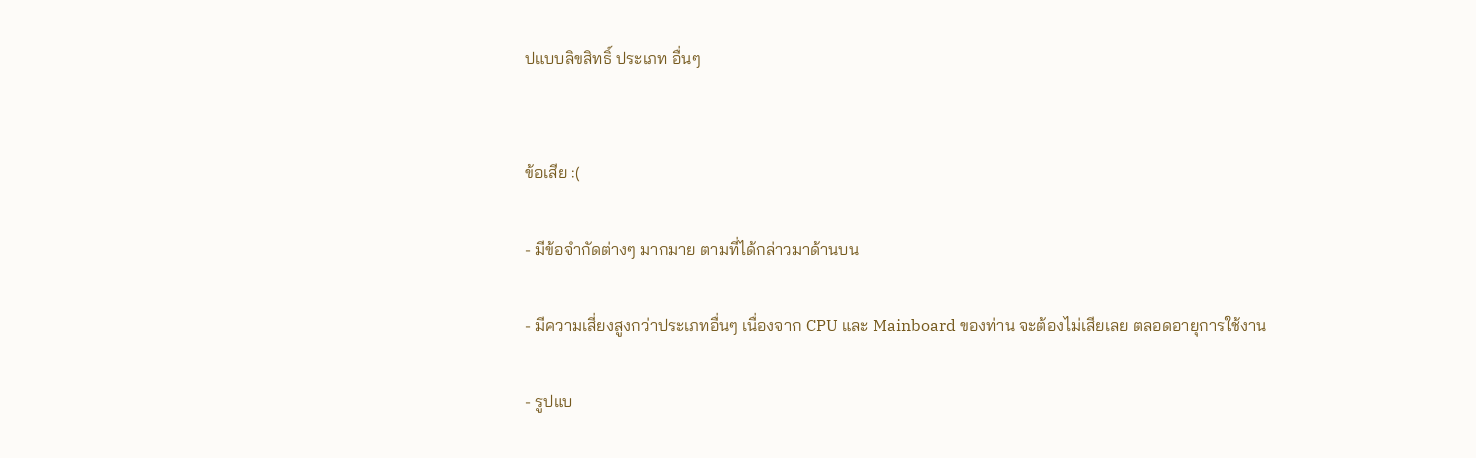ปแบบลิขสิทธิ์ ประเภท อื่นๆ


ข้อเสีย :(

- มีข้อจำกัดต่างๆ มากมาย ตามที่ได้กล่าวมาด้านบน

- มีความเสี่ยงสูงกว่าประเภทอื่นๆ เนื่องจาก CPU และ Mainboard ของท่าน จะต้องไม่เสียเลย ตลอดอายุการใช้งาน

- รูปแบ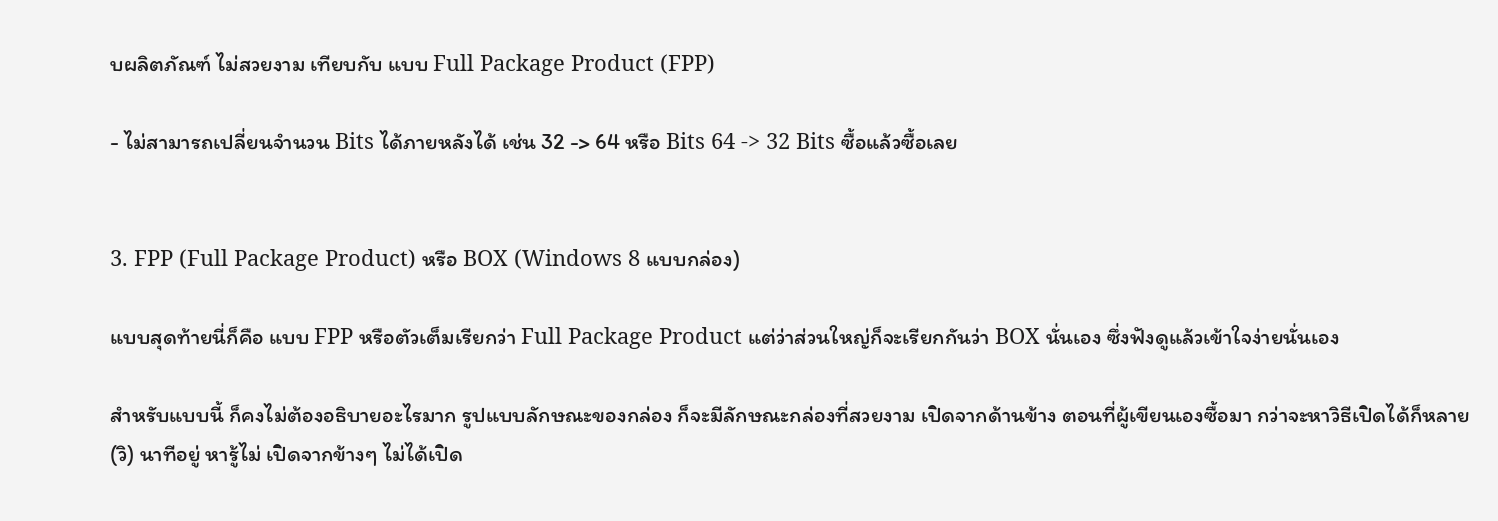บผลิตภัณฑ์ ไม่สวยงาม เทียบกับ แบบ Full Package Product (FPP)

- ไม่สามารถเปลี่ยนจำนวน Bits ได้ภายหลังได้ เช่น 32 -> 64 หรือ Bits 64 -> 32 Bits ซื้อแล้วซื้อเลย


3. FPP (Full Package Product) หรือ BOX (Windows 8 แบบกล่อง)

แบบสุดท้ายนี่ก็คือ แบบ FPP หรือตัวเต็มเรียกว่า Full Package Product แต่ว่าส่วนใหญ่ก็จะเรียกกันว่า BOX นั่นเอง ซึ่งฟังดูแล้วเข้าใจง่ายนั่นเอง

สำหรับแบบนี้ ก็คงไม่ต้องอธิบายอะไรมาก รูปแบบลักษณะของกล่อง ก็จะมีลักษณะกล่องที่สวยงาม เปิดจากด้านข้าง ตอนที่ผู้เขียนเองซื้อมา กว่าจะหาวิธีเปิดได้ก็หลาย (วิ) นาทีอยู่ หารู้ไม่ เปิดจากข้างๆ ไม่ได้เปิด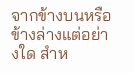จากข้างบนหรือข้างล่างแต่อย่างใด สำห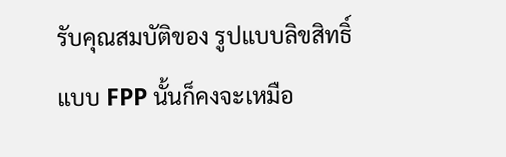รับคุณสมบัติของ รูปแบบลิขสิทธิ์ แบบ FPP นั้นก็คงจะเหมือ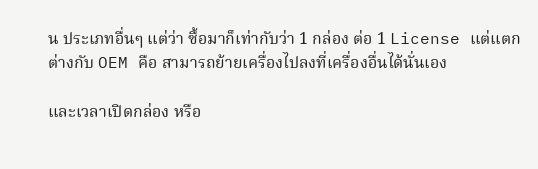น ประเภทอื่นๆ แต่ว่า ซื้อมาก็เท่ากับว่า 1 กล่อง ต่อ 1 License แต่แตกต่างกับ OEM คือ สามารถย้ายเครื่องไปลงที่เครื่องอื่นได้นั่นเอง

และเวลาเปิดกล่อง หรือ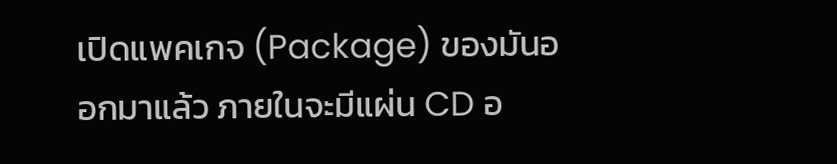เปิดแพคเกจ (Package) ของมันออกมาแล้ว ภายในจะมีแผ่น CD อ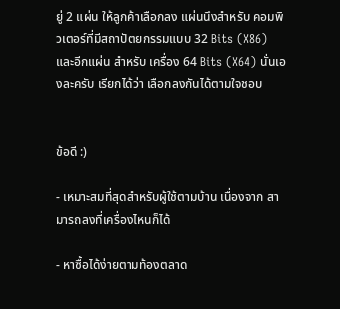ยู่ 2 แผ่น ให้ลูกค้าเลือกลง แผ่นนึงสำหรับ คอมพิวเตอร์ที่มีสถาปัตยกรรมแบบ 32 Bits (X86) และอีกแผ่น สำหรับ เครื่อง 64 Bits (X64) นั่นเองละครับ เรียกได้ว่า เลือกลงกันได้ตามใจชอบ


ข้อดี :)

- เหมาะสมที่สุดสำหรับผู้ใช้ตามบ้าน เนื่องจาก สามารถลงที่เครื่องไหนก็ได้

- หาซื้อได้ง่ายตามท้องตลาด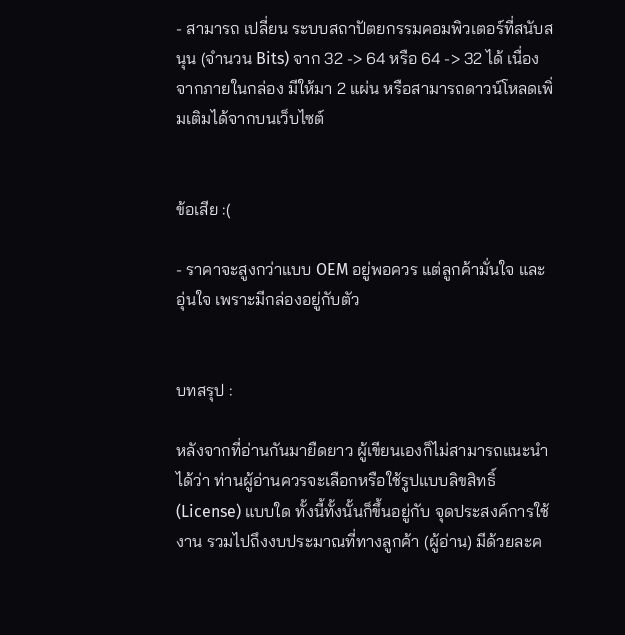- สามารถ เปลี่ยน ระบบสถาปัตยกรรมคอมพิวเตอร์ที่สนับสนุน (จำนวน Bits) จาก 32 -> 64 หรือ 64 -> 32 ได้ เนื่องจากภายในกล่อง มีให้มา 2 แผ่น หรือสามารถดาวน์โหลดเพิ่มเติมได้จากบนเว็บไซต์


ข้อเสีย :(

- ราคาจะสูงกว่าแบบ OEM อยู่พอควร แต่ลูกค้ามั่นใจ และอุ่นใจ เพราะมีกล่องอยู่กับตัว


บทสรุป :

หลังจากที่อ่านกันมายืดยาว ผู้เขียนเองก็ไม่สามารถแนะนำได้ว่า ท่านผู้อ่านควรจะเลือกหรือใช้รูปแบบลิขสิทธิ์ (License) แบบใด ทั้งนี้ทั้งนั้นก็ขึ้นอยู่กับ จุดประสงค์การใช้งาน รวมไปถึงงบประมาณที่ทางลูกค้า (ผู้อ่าน) มีด้วยละค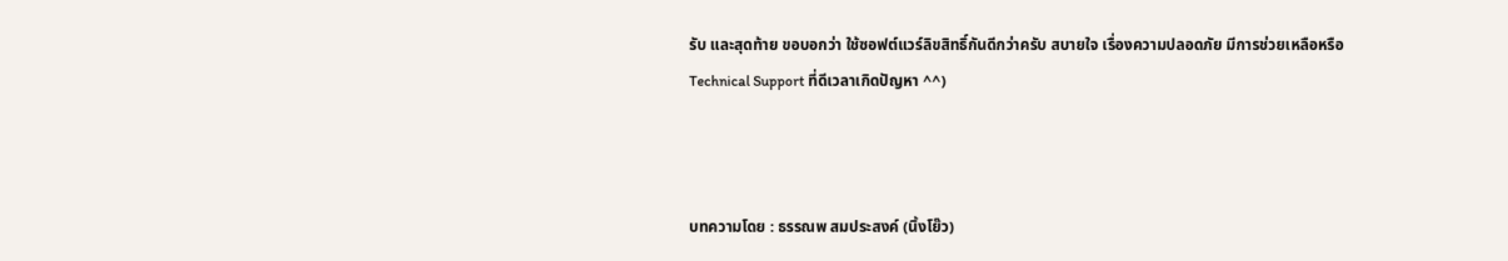รับ และสุดท้าย ขอบอกว่า ใช้ซอฟต์แวร์ลิขสิทธิ์กันดีกว่าครับ สบายใจ เรื่องความปลอดภัย มีการช่วยเหลือหรือ Technical Support ที่ดีเวลาเกิดปัญหา ^^)



บทความโดย : ธรรณพ สมประสงค์ (นิ้งโย๊ว)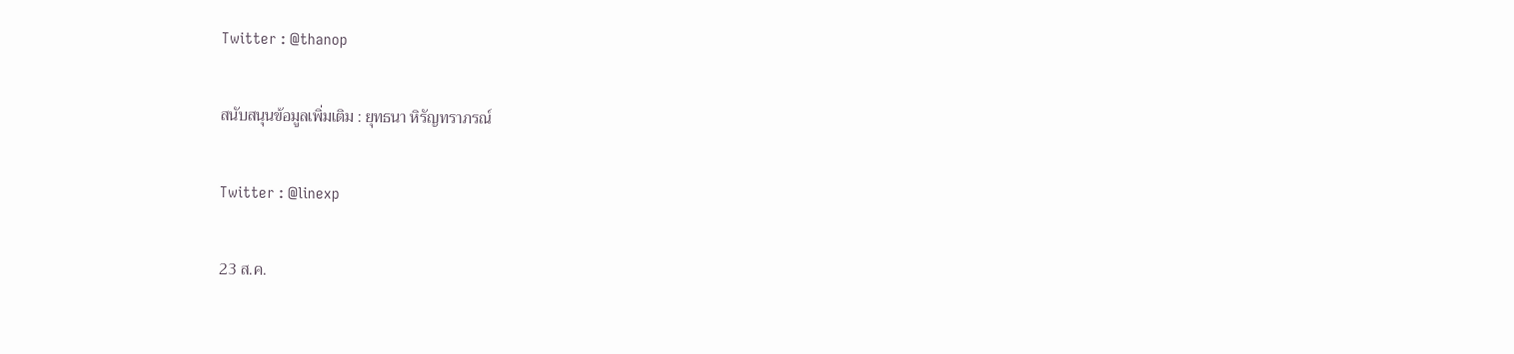Twitter : @thanop

สนับสนุนข้อมูลเพิ่มเติม : ยุทธนา หิรัญทราภรณ์

Twitter : @linexp

23 ส.ค.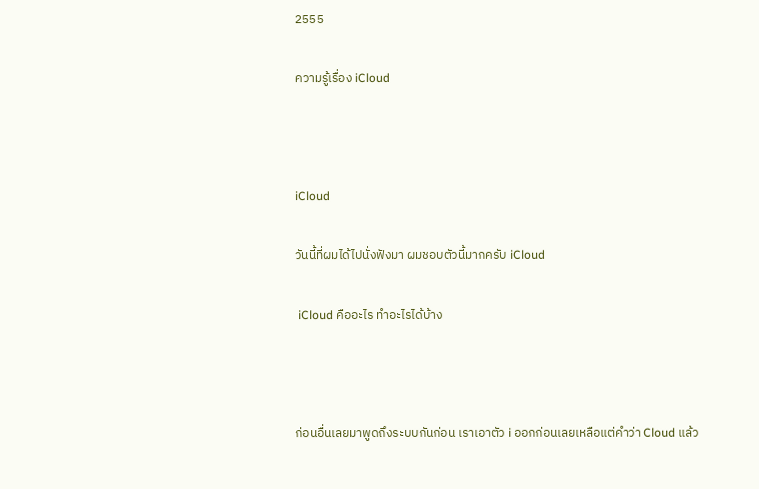2555

ความรู้เรื่อง iCloud



iCloud

วันนี้ที่ผมได้ไปนั่งฟังมา ผมชอบตัวนี้มากครับ iCloud

 iCloud คืออะไร ทำอะไรได้บ้าง



ก่อนอื่นเลยมาพูดถึงระบบกันก่อน เราเอาตัว i ออกก่อนเลยเหลือแต่คำว่า Cloud แล้ว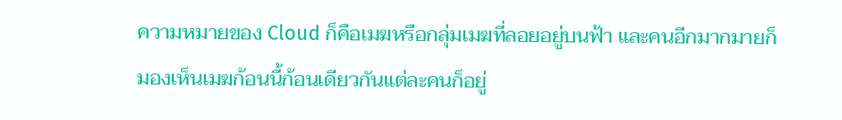ความหมายของ Cloud ก็คือเมฆหรือกลุ่มเมฆที่ลอยอยู่บนฟ้า และคนอีกมากมายก็มองเห็นเมฆก้อนนี้ก้อนเดียวกันแต่ละคนก็อยู่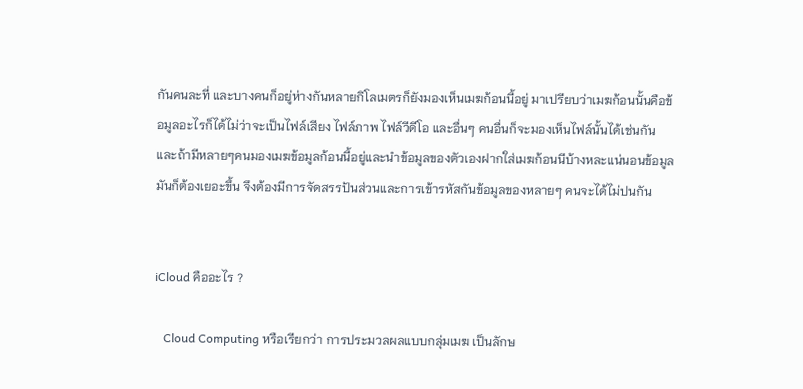กันคนละที่ และบางคนก็อยู่ห่างกันหลายกิโลเมตรก็ยังมองเห็นเมฆก้อนนี้อยู่ มาเปรียบว่าเมฆก้อนนั้นคือข้อมูลอะไรก็ได้ไม่ว่าจะเป็นไฟล์เสียง ไฟล์ภาพ ไฟล์วีดีโอ และอื่นๆ คนอื่นก็จะมองเห็นไฟล์นั้นได้เช่นกัน และถ้ามีหลายๆคนมองเมฆข้อมูลก้อนนี้อยู่และนำข้อมูลของตัวเองฝากใส่เมฆก้อนนีบ้างหละแน่นอนข้อมูลมันก็ต้องเยอะขึ้น จึงต้องมีการจัดสรรปันส่วนและการเข้ารหัสกันข้อมูลของหลายๆ คนจะได้ไม่ปนกัน


iCloud คืออะไร ?

   Cloud Computing หรือเรียกว่า การประมวลผลแบบกลุ่มเมฆ เป็นลักษ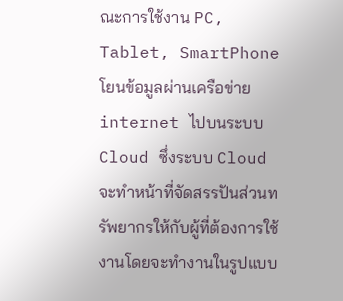ณะการใช้งาน PC, Tablet, SmartPhoneโยนข้อมูลผ่านเครือข่าย internet ไปบนระบบ Cloud ซึ่งระบบ Cloud จะทำหน้าที่จัดสรรปันส่วนทรัพยากรให้กับผู้ที่ต้องการใช้งานโดยจะทำงานในรูปแบบ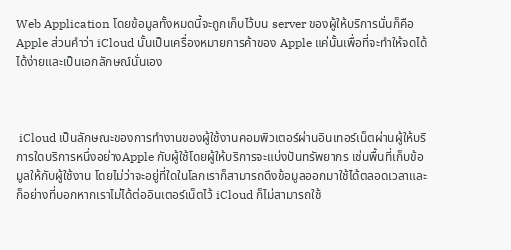Web Application โดยข้อมูลทั้งหมดนี้จะถูกเก็บไว้บน server ของผู้ให้บริการนั่นก็คือ Apple ส่วนคำว่า iCloud นั้นเป็นเครื่องหมายการค้าของ Apple แค่นั้นเพื่อที่จะทำให้จดได้ได้ง่ายและเป็นเอกลักษณ์นั่นเอง



 iCloud เป็นลักษณะของการทำงานของผู้ใช้งานคอมพิวเตอร์ผ่านอินเทอร์เน็ตผ่านผู้ให้บริการใดบริการหนึ่งอย่างApple กับผู้ใช้โดยผู้ให้บริการจะแบ่งปันทรัพยากร เช่นพื้นที่เก็บข้อมูลให้กับผู้ใช้งาน โดยไม่ว่าจะอยู่ที่ใดในโลกเราก็สามารถดึงข้อมูลออกมาใช้ได้ตลอดเวลาและก็อย่างที่บอกหากเราไม่ได้ต่ออินเตอร์เน็ตไว้ iCloud ก็ไม่สามารถใช้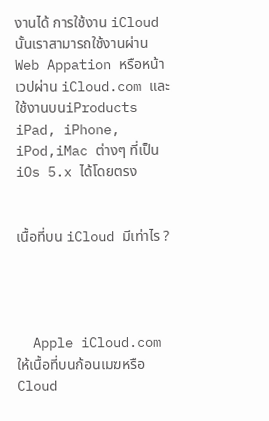งานได้ การใช้งาน iCloud นั้นเราสามารถใช้งานผ่าน Web Appation หรือหน้าเวปผ่าน iCloud.com และใช้งานบนiProducts iPad, iPhone, iPod,iMac ต่างๆ ที่เป็น iOs 5.x ได้โดยตรง


เนื้อที่บน iCloud มีเท่าไร ?




  Apple iCloud.com ให้เนื้อที่บนก้อนเมฆหรือ Cloud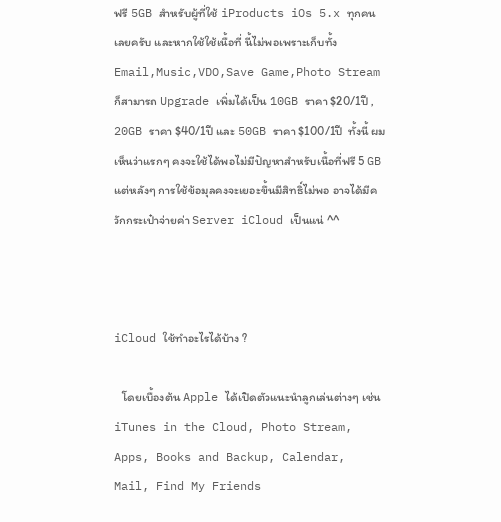ฟรี 5GB สำหรับผู้ที่ใช้ iProducts iOs 5.x ทุกคนเลยครับ และหากใช้ใช้เนื้อที่ นี้ไม่พอเพราะเก็บทั้ง Email,Music,VDO,Save Game,Photo Stream ก็สามารถ Upgrade เพิ่มได้เป็น 10GB ราคา $20/1ปี , 20GB ราคา $40/1ปี และ 50GB ราคา $100/1ปี  ทั้งนี้ ผมเห็นว่าแรกๆ คงจะใช้ได้พอไม่มีปัญหาสำหรับเนื้อที่ฟรี 5 GB แต่หลังๆ การใช้ข้อมุลคงจะเยอะขึ้นมีสิทธิ์ไม่พอ อาจได้มีควักกระเป๋าจ่ายค่า Server iCloud เป็นแน่ ^^



iCloud ใช้ทำอะไรได้บ้าง ?

   โดยเบื้องต้น Apple ได้เปิดตัวแนะนำลูกเล่นต่างๆ เช่น iTunes in the Cloud, Photo Stream, Apps, Books and Backup, Calendar, Mail, Find My Friends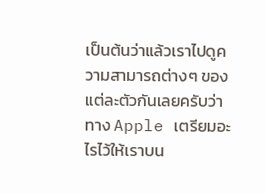เป็นต้นว่าแล้วเราไปดูความสามารถต่างๆ ของแต่ละตัวกันเลยครับว่าทาง Apple เตรียมอะไรไว้ให้เราบน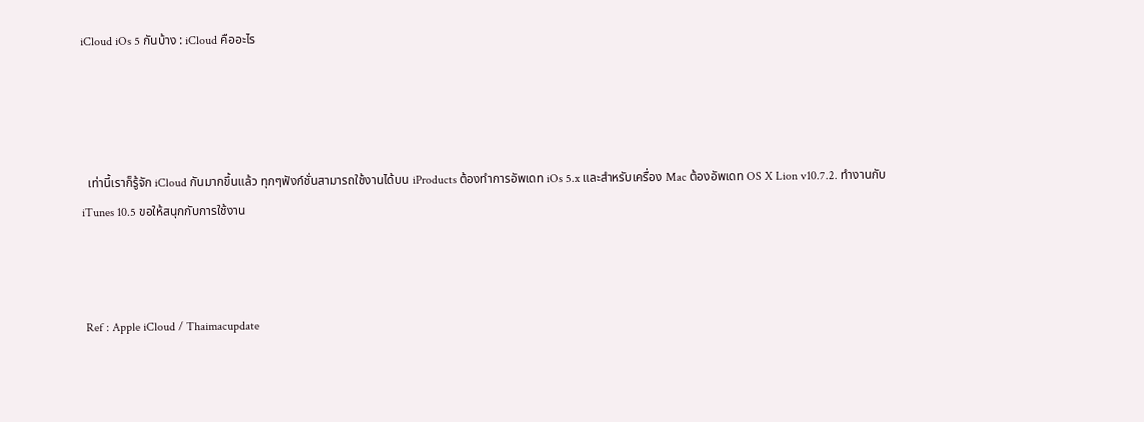iCloud iOs 5 กันบ้าง : iCloud คืออะไร




  เท่านี้เราก็รู้จัก iCloud กันมากขึ้นแล้ว ทุกๆฟังก์ชั่นสามารถใช้งานได้บน iProducts ต้องทำการอัพเดท iOs 5.x และสำหรับเครื่อง Mac ต้องอัพเดท OS X Lion v10.7.2. ทำงานกับ iTunes 10.5 ขอให้สนุกกับการใช้งาน



 Ref : Apple iCloud / Thaimacupdate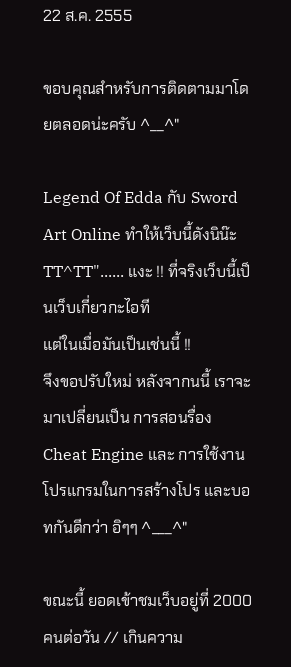22 ส.ค. 2555

ขอบคุณสำหรับการติดตามมาโดยตลอดน่ะครับ ^__^"

Legend Of Edda กับ Sword Art Online ทำให้เว็บนี้ดังนิน๊ะ
TT^TT"...... แงะ !! ที่จริงเว็บนี้เป็นเว็บเกี่ยวกะไอที
แต่ในเมื่อมันเป็นเช่นนี้ !!
จึงขอปรับใหม่ หลังจากนนี้ เราจะมาเปลี่ยนเป็น การสอนรื่อง Cheat Engine และ การใช้งานโปรแกรมในการสร้างโปร และบอทกันดีกว่า อิๆๆ ^___^"

ขณะนี้ ยอดเข้าชมเว็บอยู่ที่ 2000 คนต่อวัน // เกินความ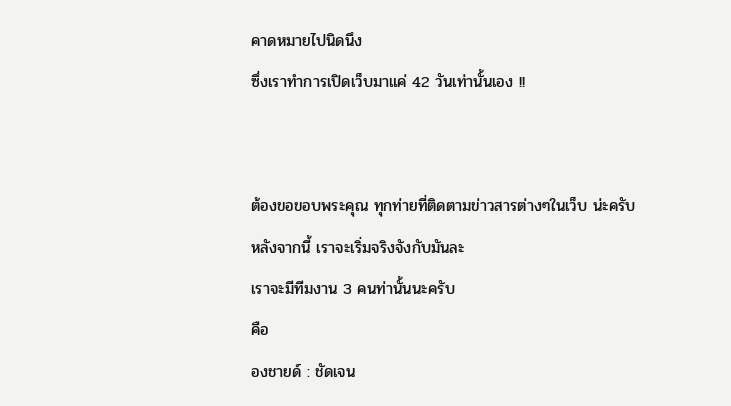คาดหมายไปนิดนึง
ซึ่งเราทำการเปิดเว็บมาแค่ 42 วันเท่านั้นเอง !!


ต้องขอขอบพระคุณ ทุกท่ายที่ติดตามข่าวสารต่างๆในเว็บ น่ะครับ
หลังจากนี้ เราจะเริ่มจริงจังกับมันละ
เราจะมีทีมงาน 3 คนท่านั้นนะครับ
คือ
องชายด์ : ชัดเจน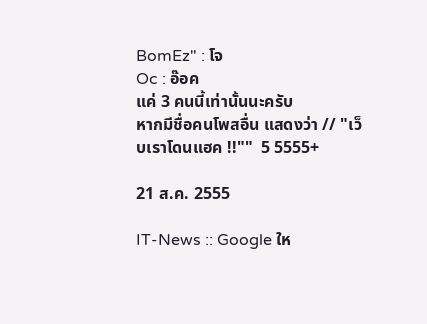BomEz" : โจ
Oc : อ๊อค
แค่ 3 คนนี้เท่านั้นนะครับ
หากมีชื่อคนโพสอื่น แสดงว่า // "เว็บเราโดนแฮค !!""  5 5555+

21 ส.ค. 2555

IT-News :: Google ให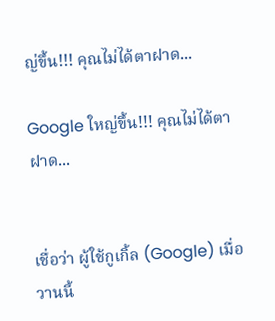ญ่ขึ้น!!! คุณไม่ได้ตาฝาด...

Google ใหญ่ขึ้น!!! คุณไม่ได้ตาฝาด...


เชื่อว่า ผู้ใช้กูเกิ้ล (Google) เมื่อวานนี้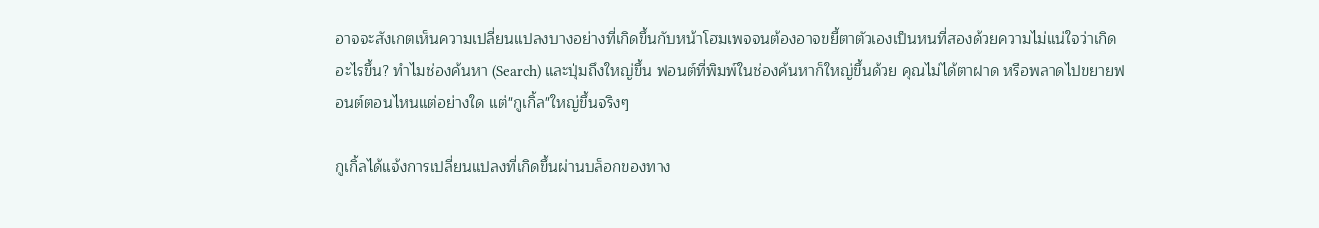อาจจะสังเกตเห็นความเปลี่ยนแปลงบางอย่างที่เกิดขึ้นกับหน้าโฮมเพจจนต้องอาจขยี้ตาตัวเองเป็นหนที่สองด้วยความไม่แน่ใจว่าเกิดอะไรขึ้น? ทำไมช่องค้นหา (Search) และปุ่มถึงใหญ่ขึ้น ฟอนต์ที่พิมพ์ในช่องค้นหาก็ใหญ่ขึ้นด้วย คุณไม่ได้ตาฝาด หรือพลาดไปขยายฟอนต์ตอนไหนแต่อย่างใด แต่"กูเกิ้ล"ใหญ่ขึ้นจริงๆ

กูเกิ้ลได้แจ้งการเปลี่ยนแปลงที่เกิดขึ้นผ่านบล็อกของทาง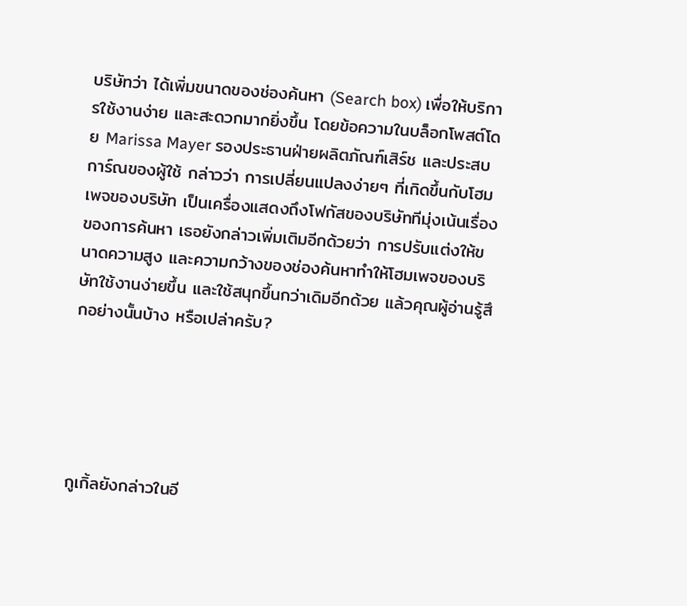บริษัทว่า ได้เพิ่มขนาดของช่องค้นหา (Search box) เพื่อให้บริการใช้งานง่าย และสะดวกมากยิ่งขึ้น โดยข้อความในบล็อกโพสต์โดย Marissa Mayer รองประธานฝ่ายผลิตภัณฑ์เสิร์ช และประสบการ์ณของผู้ใช้ กล่าวว่า การเปลี่ยนแปลงง่ายๆ ที่เกิดขึ้นกับโฮมเพจของบริษัท เป็นเครื่องแสดงถึงโฟกัสของบริษัททีมุ่งเน้นเรื่องของการค้นหา เธอยังกล่าวเพิ่มเติมอีกด้วยว่า การปรับแต่งให้ขนาดความสูง และความกว้างของช่องค้นหาทำให้โฮมเพจของบริษัทใช้งานง่ายขึ้น และใช้สนุกขึ้นกว่าเดิมอีกด้วย แล้วคุณผู้อ่านรู้สึกอย่างนั้นบ้าง หรือเปล่าครับ?





กูเกิ้ลยังกล่าวในอี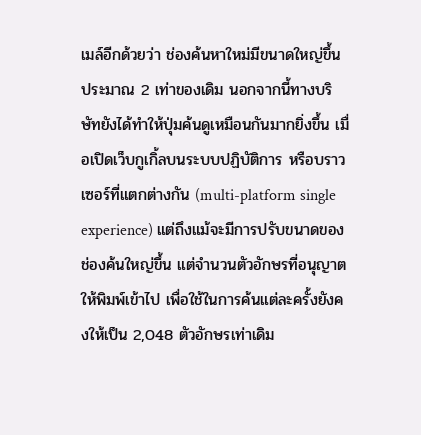เมล์อีกด้วยว่า ช่องค้นหาใหม่มีขนาดใหญ่ขึ้นประมาณ 2 เท่าของเดิม นอกจากนี้ทางบริษัทยังได้ทำให้ปุ่มค้นดูเหมือนกันมากยิ่งขึ้น เมื่อเปิดเว็บกูเกิ้ลบนระบบปฏิบัติการ หรือบราวเซอร์ที่แตกต่างกัน (multi-platform single experience) แต่ถึงแม้จะมีการปรับขนาดของช่องค้นใหญ่ขึ้น แต่จำนวนตัวอักษรที่อนุญาตให้พิมพ์เข้าไป เพื่อใช้ในการค้นแต่ละครั้งยังคงให้เป็น 2,048 ตัวอักษรเท่าเดิม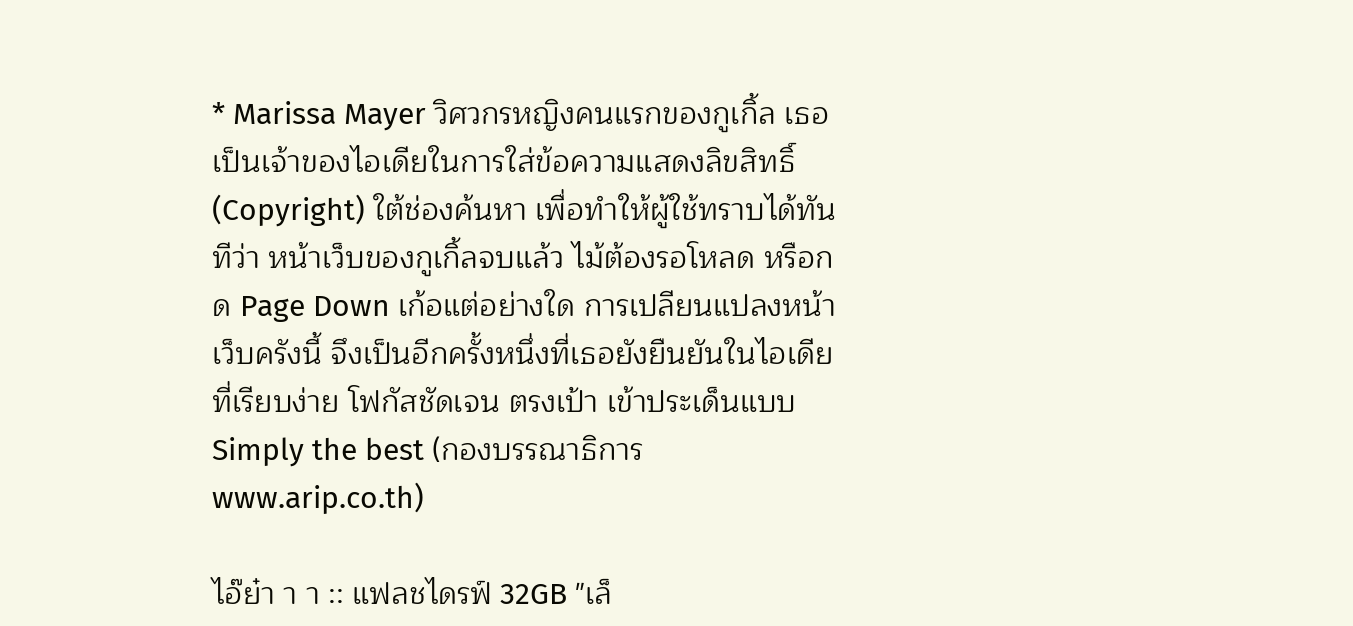* Marissa Mayer วิศวกรหญิงคนแรกของกูเกิ้ล เธอเป็นเจ้าของไอเดียในการใส่ข้อความแสดงลิขสิทธิ์ (Copyright) ใต้ช่องค้นหา เพื่อทำให้ผู้ใช้ทราบได้ทันทีว่า หน้าเว็บของกูเกิ้ลจบแล้ว ไม้ต้องรอโหลด หรือกด Page Down เก้อแต่อย่างใด การเปลียนแปลงหน้าเว็บครังนี้ จึงเป็นอีกครั้งหนึ่งที่เธอยังยืนยันในไอเดียที่เรียบง่าย โฟกัสชัดเจน ตรงเป้า เข้าประเด็นแบบ Simply the best (กองบรรณาธิการ www.arip.co.th)

ไอ๊ย๋า า า :: แฟลชไดรฟ์ 32GB "เล็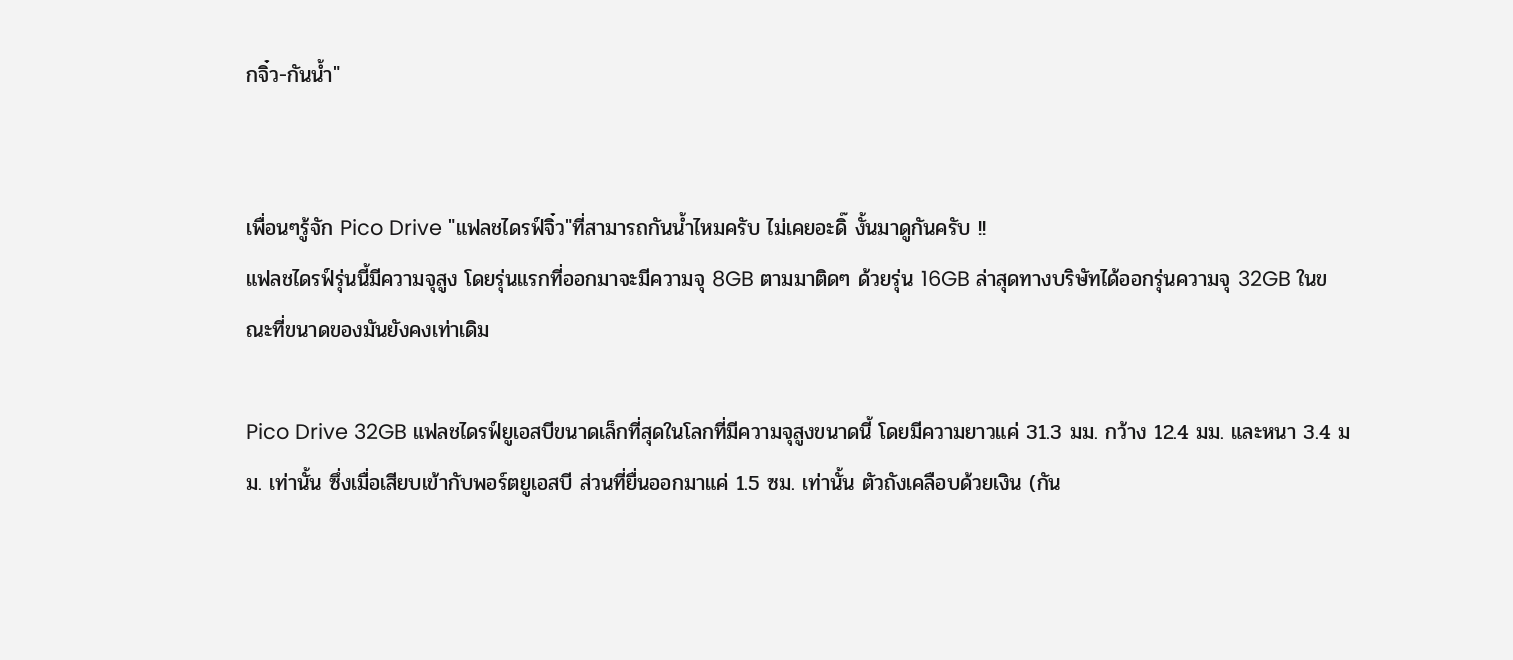กจิ๋ว-กันน้ำ"


เพื่อนๆรู้จัก Pico Drive "แฟลชไดรฟ์จิ๋ว"ที่สามารถกันน้ำไหมครับ ไม่เคยอะดิ๊ งั้นมาดูกันครับ !!
แฟลชไดรฟ์รุ่นนี้มีความจุสูง โดยรุ่นแรกที่ออกมาจะมีความจุ 8GB ตามมาติดๆ ด้วยรุ่น 16GB ล่าสุดทางบริษัทได้ออกรุ่นความจุ 32GB ในขณะที่ขนาดของมันยังคงเท่าเดิม

Pico Drive 32GB แฟลชไดรฟ์ยูเอสบีขนาดเล็กที่สุดในโลกที่มีความจุสูงขนาดนี้ โดยมีความยาวแค่ 31.3 มม. กว้าง 12.4 มม. และหนา 3.4 มม. เท่านั้น ซึ่งเมื่อเสียบเข้ากับพอร์ตยูเอสบี ส่วนที่ยื่นออกมาแค่ 1.5 ซม. เท่านั้น ตัวถังเคลือบด้วยเงิน (กัน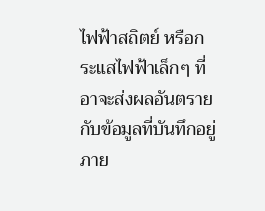ไฟฟ้าสถิตย์ หรือกระแสไฟฟ้าเล็กๆ ที่อาจะส่งผลอันตรายกับข้อมูลที่บันทึกอยู่ภาย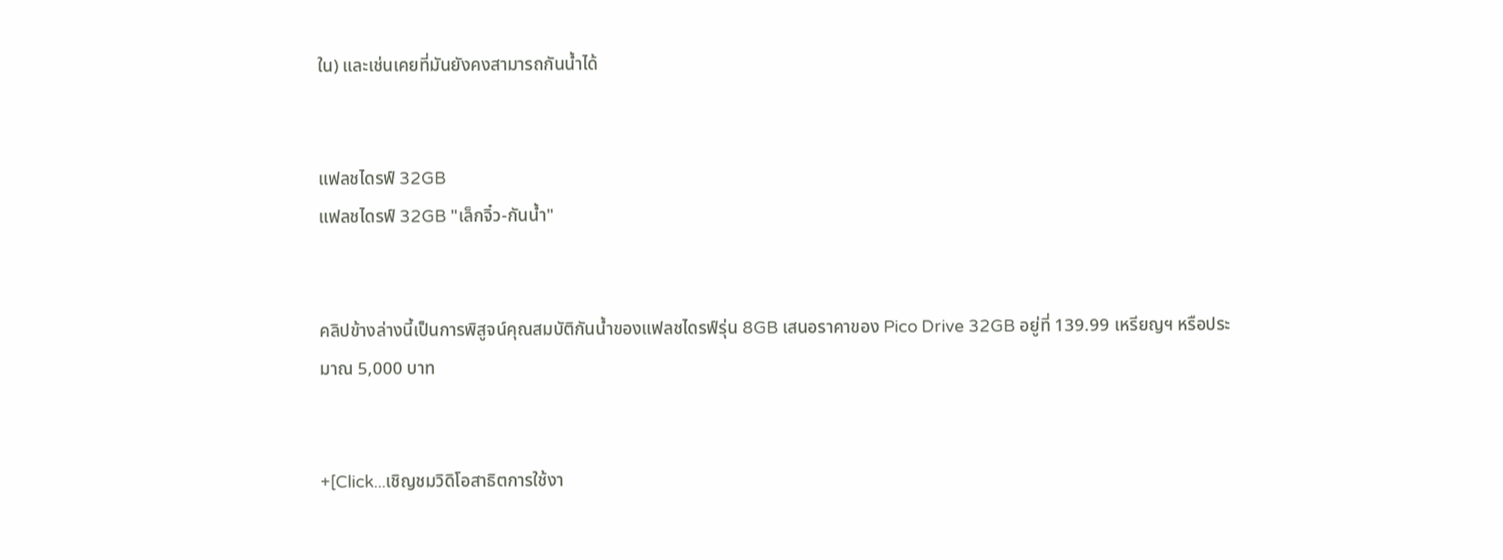ใน) และเช่นเคยที่มันยังคงสามารถกันน้ำได้


แฟลชไดรฟ์ 32GB
แฟลชไดรฟ์ 32GB "เล็กจิ๋ว-กันน้ำ"


คลิปข้างล่างนี้เป็นการพิสูจน์คุณสมบัติกันน้ำของแฟลชไดรฟ์รุ่น 8GB เสนอราคาของ Pico Drive 32GB อยู่ที่ 139.99 เหรียญฯ หรือประมาณ 5,000 บาท


+[Click...เชิญชมวิดิโอสาธิตการใช้งา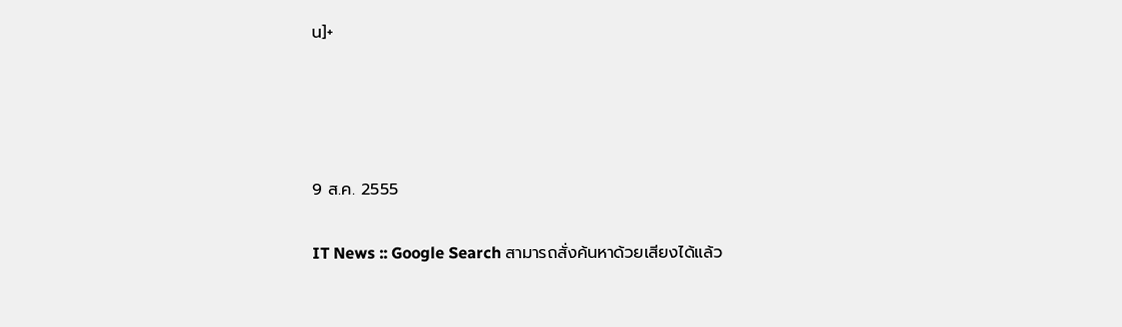น]+




9 ส.ค. 2555

IT News :: Google Search สามารถสั่งค้นหาด้วยเสียงได้แล้ว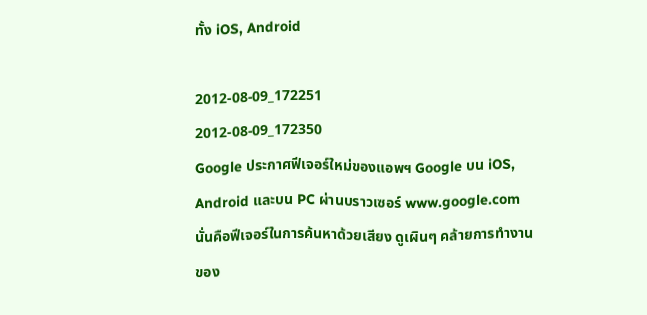ทั้ง iOS, Android

2012-08-09_172251
2012-08-09_172350
Google ประกาศฟีเจอร์ใหม่ของแอพฯ Google บน iOS, Android และบน PC ผ่านบราวเซอร์ www.google.com นั่นคือฟีเจอร์ในการค้นหาด้วยเสียง ดูเผินๆ คล้ายการทำงานของ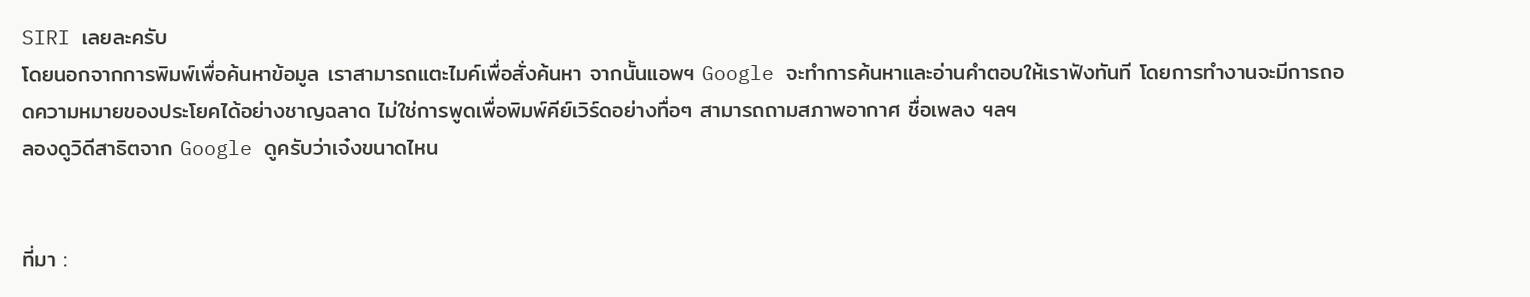SIRI เลยละครับ
โดยนอกจากการพิมพ์เพื่อค้นหาข้อมูล เราสามารถแตะไมค์เพื่อสั่งค้นหา จากนั้นแอพฯ Google จะทำการค้นหาและอ่านคำตอบให้เราฟังทันที โดยการทำงานจะมีการถอดความหมายของประโยคได้อย่างชาญฉลาด ไม่ใช่การพูดเพื่อพิมพ์คีย์เวิร์ดอย่างทื่อๆ สามารถถามสภาพอากาศ ชื่อเพลง ฯลฯ
ลองดูวิดีสาธิตจาก Google ดูครับว่าเจ๋งขนาดไหน


ที่มา :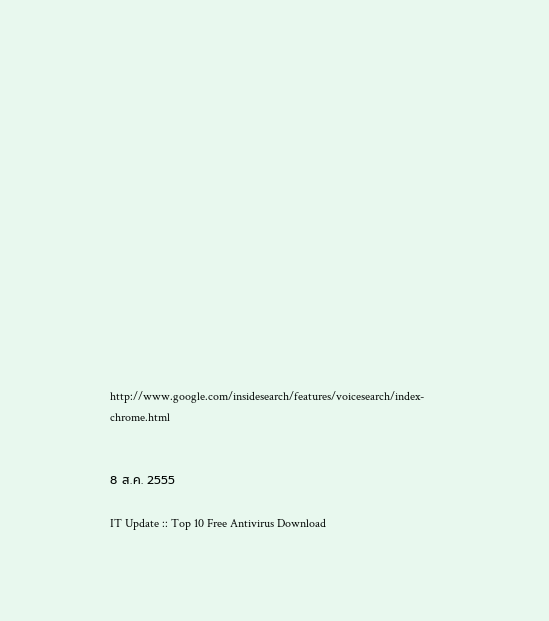http://www.google.com/insidesearch/features/voicesearch/index-chrome.html


8 ส.ค. 2555

IT Update :: Top 10 Free Antivirus Download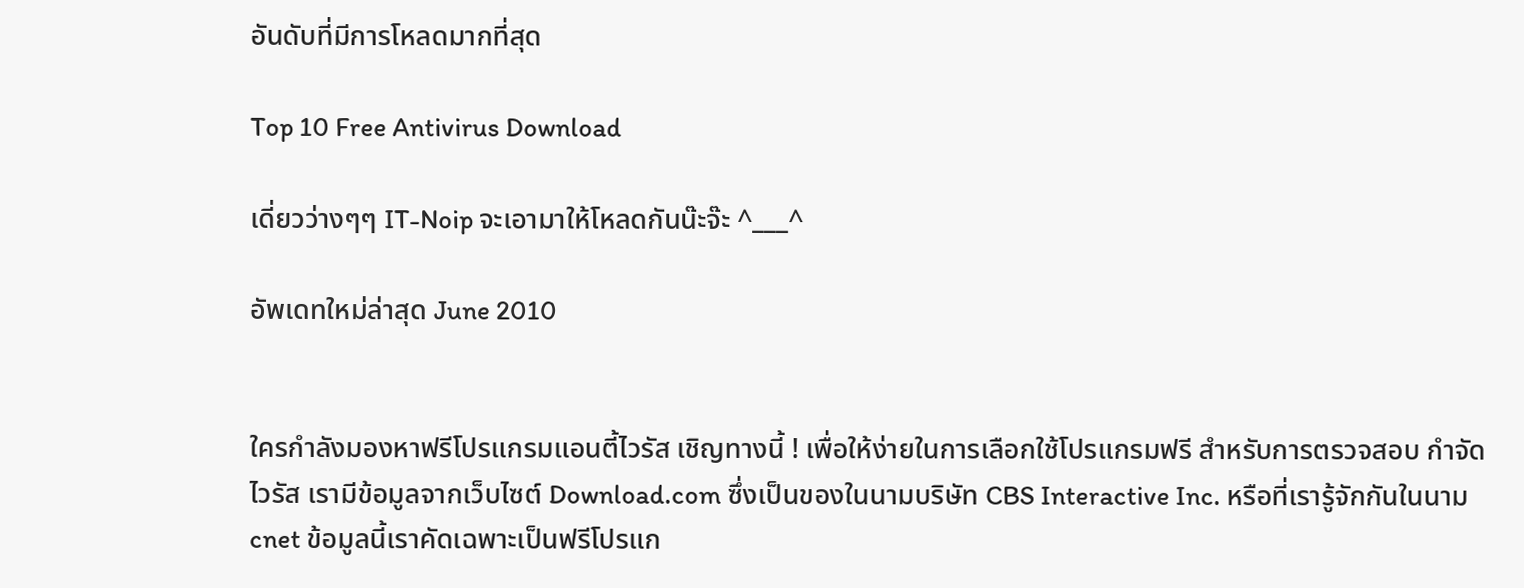อันดับที่มีการโหลดมากที่สุด

Top 10 Free Antivirus Download

เดี่ยวว่างๆๆ IT-Noip จะเอามาให้โหลดกันน๊ะจ๊ะ ^___^

อัพเดทใหม่ล่าสุด June 2010


ใครกำลังมองหาฟรีโปรแกรมแอนตี้ไวรัส เชิญทางนี้ ! เพื่อให้ง่ายในการเลือกใช้โปรแกรมฟรี สำหรับการตรวจสอบ กำจัดไวรัส เรามีข้อมูลจากเว็บไซต์ Download.com ซึ่งเป็นของในนามบริษัท CBS Interactive Inc. หรือที่เรารู้จักกันในนาม cnet ข้อมูลนี้เราคัดเฉพาะเป็นฟรีโปรแก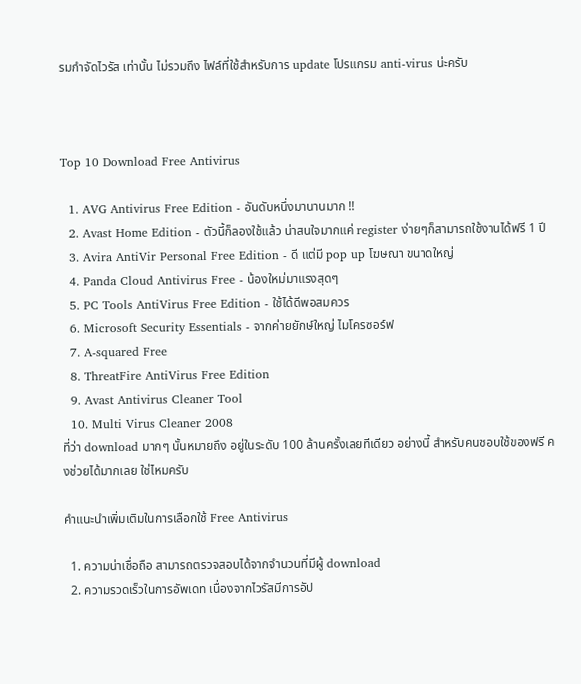รมกำจัดไวรัส เท่านั้น ไม่รวมถึง ไฟล์ที่ใช้สำหรับการ update โปรแกรม anti-virus น่ะครับ



Top 10 Download Free Antivirus

  1. AVG Antivirus Free Edition - อันดับหนึ่งมานานมาก !!
  2. Avast Home Edition - ตัวนี้ก็ลองใช้แล้ว น่าสนใจมากแค่ register ง่ายๆก็สามารถใช้งานได้ฟรี 1 ปี
  3. Avira AntiVir Personal Free Edition - ดี แต่มี pop up โฆษณา ขนาดใหญ่
  4. Panda Cloud Antivirus Free - น้องใหม่มาแรงสุดๆ
  5. PC Tools AntiVirus Free Edition - ใช้ได้ดีพอสมควร
  6. Microsoft Security Essentials - จากค่ายยักษ์ใหญ่ ไมโครซอร์ฟ
  7. A-squared Free
  8. ThreatFire AntiVirus Free Edition
  9. Avast Antivirus Cleaner Tool
  10. Multi Virus Cleaner 2008
ที่ว่า download มากๆ นั้นหมายถึง อยู่ในระดับ 100 ล้านครั้งเลยทีเดียว อย่างนี้ สำหรับคนชอบใช้ของฟรี คงช่วยได้มากเลย ใช่ไหมครับ

คำแนะนำเพิ่มเติมในการเลือกใช้ Free Antivirus

  1. ความน่าเชื่อถือ สามารถตรวจสอบได้จากจำนวนที่มีผู้ download
  2. ความรวดเร็วในการอัพเดท เนื่องจากไวรัสมีการอัป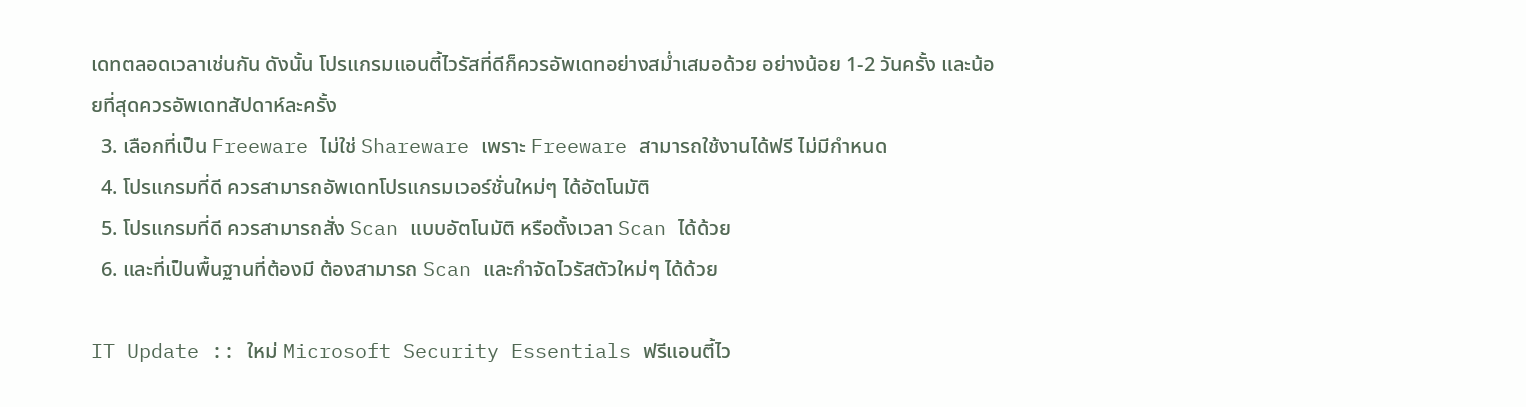เดทตลอดเวลาเช่นกัน ดังนั้น โปรแกรมแอนตี้ไวรัสที่ดีก็ควรอัพเดทอย่างสม่ำเสมอด้วย อย่างน้อย 1-2 วันครั้ง และน้อยที่สุดควรอัพเดทสัปดาห์ละครั้ง
  3. เลือกที่เป็น Freeware ไม่ใช่ Shareware เพราะ Freeware สามารถใช้งานได้ฟรี ไม่มีกำหนด
  4. โปรแกรมที่ดี ควรสามารถอัพเดทโปรแกรมเวอร์ชั่นใหม่ๆ ได้อัตโนมัติ
  5. โปรแกรมที่ดี ควรสามารถสั่ง Scan แบบอัตโนมัติ หรือตั้งเวลา Scan ได้ด้วย
  6. และที่เป็นพื้นฐานที่ต้องมี ต้องสามารถ Scan และกำจัดไวรัสตัวใหม่ๆ ได้ด้วย

IT Update :: ใหม่ Microsoft Security Essentials ฟรีแอนตี้ไว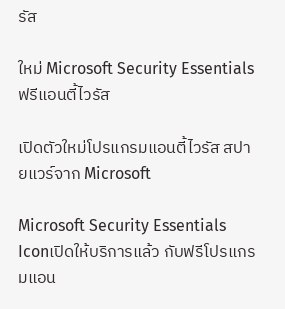รัส

ใหม่ Microsoft Security Essentials ฟรีแอนตี้ไวรัส

เปิดตัวใหม่โปรแกรมแอนตี้ไวรัส สปายแวร์จาก Microsoft

Microsoft Security Essentials Iconเปิดให้บริการแล้ว กับฟรีโปรแกรมแอน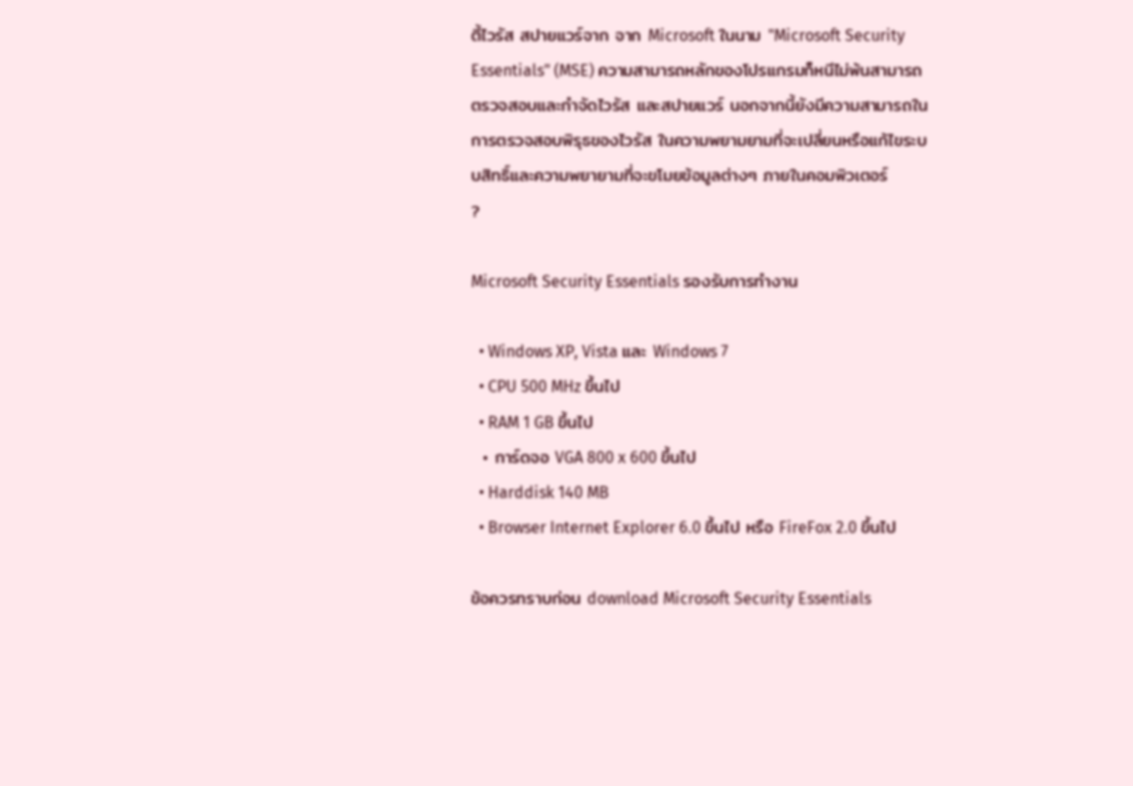ตี้ไวรัส สปายแวร์จาก จาก Microsoft ในนาม "Microsoft Security Essentials" (MSE) ความสามารถหลักของโปรแกรมก็หนีไม่พ้นสามารถตรวจสอบและกำจัดไวรัส และสปายแวร์ นอกจากนี้ยังมีความสามารถในการตรวจสอบพิรุธของไวรัส ในความพยามยามที่จะเปลี่ยนหรือแก้ไขระบบสิทธิ์และความพยายามที่จะขโมยข้อมูลต่างๆ ภายในคอมพิวเตอร์
?

Microsoft Security Essentials รองรับการทำงาน

  • Windows XP, Vista และ Windows 7
  • CPU 500 MHz ขึ้นไป
  • RAM 1 GB ขึ้นไป
  • การ์ดจอ VGA 800 x 600 ขึ้นไป
  • Harddisk 140 MB
  • Browser Internet Explorer 6.0 ขึ้นไป หรือ FireFox 2.0 ขึ้นไป

ข้อควรทราบก่อน download Microsoft Security Essentials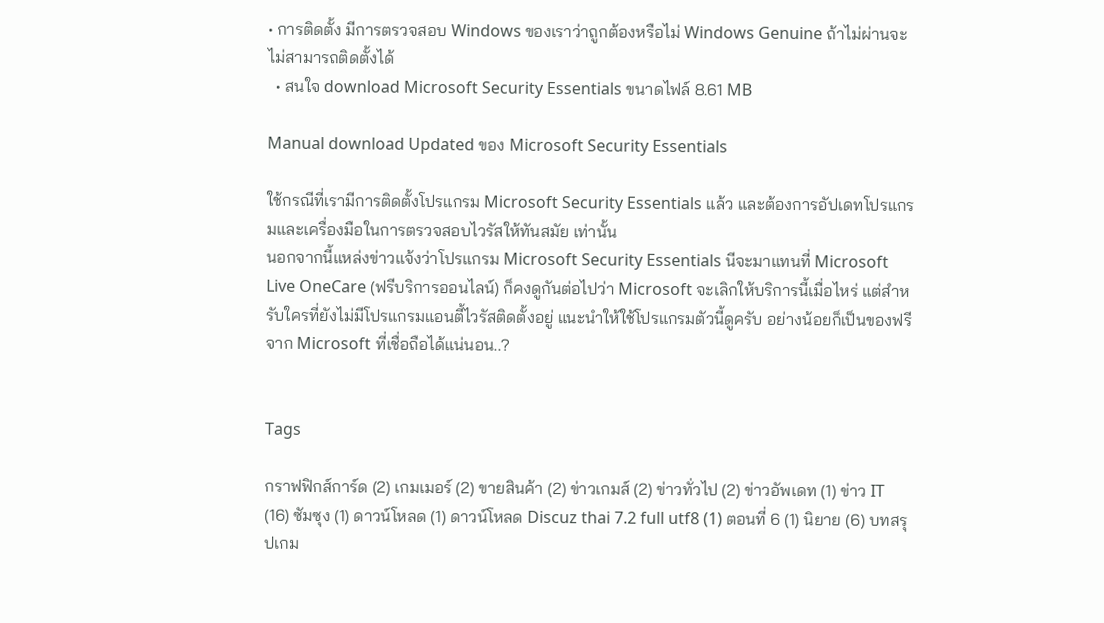• การติดตั้ง มีการตรวจสอบ Windows ของเราว่าถูกต้องหรือไม่ Windows Genuine ถ้าไม่ผ่านจะไม่สามารถติดตั้งได้
  • สนใจ download Microsoft Security Essentials ขนาดไฟล์ 8.61 MB

Manual download Updated ของ Microsoft Security Essentials

ใช้กรณีที่เรามีการติดตั้งโปรแกรม Microsoft Security Essentials แล้ว และต้องการอัปเดทโปรแกรมและเครื่องมือในการตรวจสอบไวรัสให้ทันสมัย เท่านั้น
นอกจากนี้แหล่งข่าวแจ้งว่าโปรแกรม Microsoft Security Essentials นีจะมาแทนที่ Microsoft Live OneCare (ฟรีบริการออนไลน์) ก็คงดูกันต่อไปว่า Microsoft จะเลิกให้บริการนี้เมื่อไหร่ แต่สำหรับใครที่ยังไม่มีโปรแกรมแอนตี้ไวรัสติดตั้งอยู่ แนะนำให้ใช้โปรแกรมตัวนี้ดูครับ อย่างน้อยก็เป็นของฟรีจาก Microsoft ที่เชื่อถือได้แน่นอน..?


Tags

กราฟฟิกส์การ์ด (2) เกมเมอร์ (2) ขายสินค้า (2) ข่าวเกมส์ (2) ข่าวทั่วไป (2) ข่าวอัพเดท (1) ข่าว IT (16) ซัมซุง (1) ดาวน์โหลด (1) ดาวน์โหลด Discuz thai 7.2 full utf8 (1) ตอนที่ 6 (1) นิยาย (6) บทสรุปเกม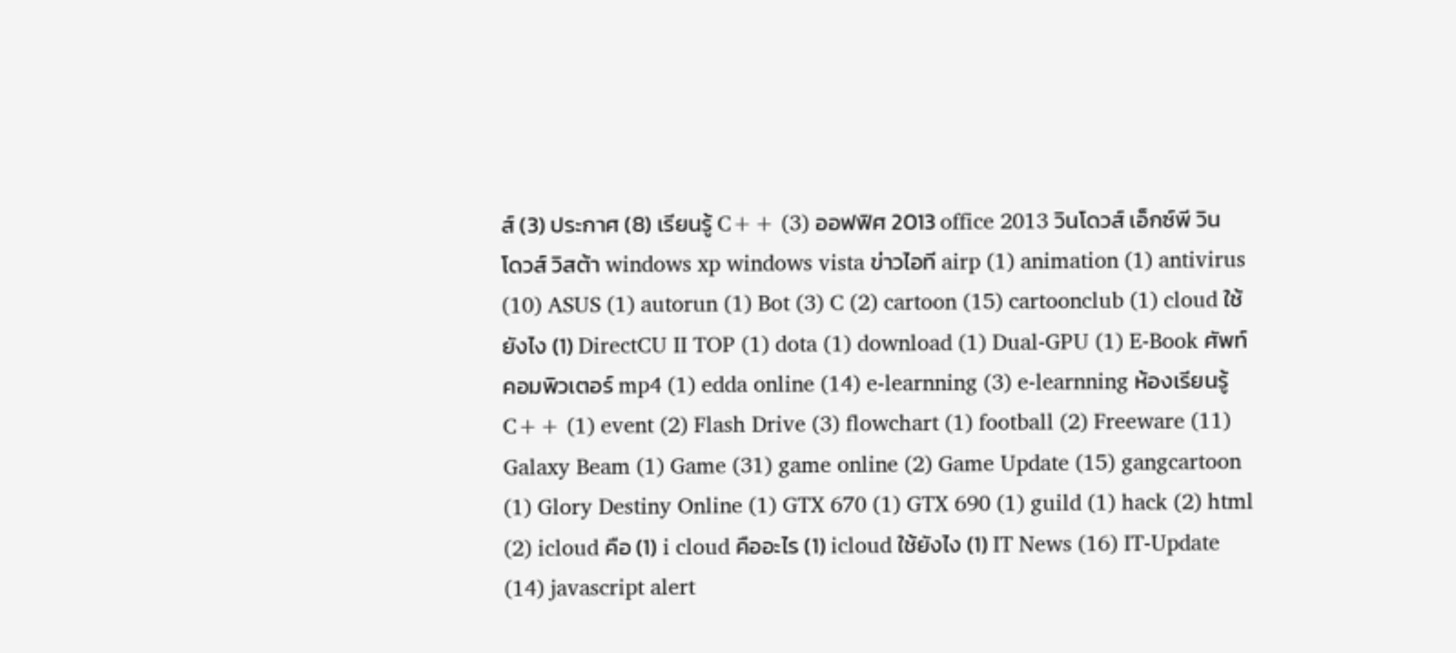ส์ (3) ประกาศ (8) เรียนรู้ C++ (3) ออฟฟิศ 2013 office 2013 วินโดวส์ เอ็กซ์พี วินโดวส์ วิสต้า windows xp windows vista ข่าวไอที airp (1) animation (1) antivirus (10) ASUS (1) autorun (1) Bot (3) C (2) cartoon (15) cartoonclub (1) cloud ใช้ยังไง (1) DirectCU II TOP (1) dota (1) download (1) Dual-GPU (1) E-Book ศัพท์คอมพิวเตอร์ mp4 (1) edda online (14) e-learnning (3) e-learnning ห้องเรียนรู้ C++ (1) event (2) Flash Drive (3) flowchart (1) football (2) Freeware (11) Galaxy Beam (1) Game (31) game online (2) Game Update (15) gangcartoon (1) Glory Destiny Online (1) GTX 670 (1) GTX 690 (1) guild (1) hack (2) html (2) icloud คือ (1) i cloud คืออะไร (1) icloud ใช้ยังไง (1) IT News (16) IT-Update (14) javascript alert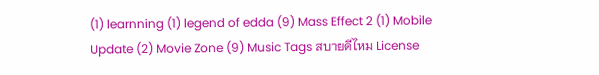(1) learnning (1) legend of edda (9) Mass Effect 2 (1) Mobile Update (2) Movie Zone (9) Music Tags สบายดีไหม License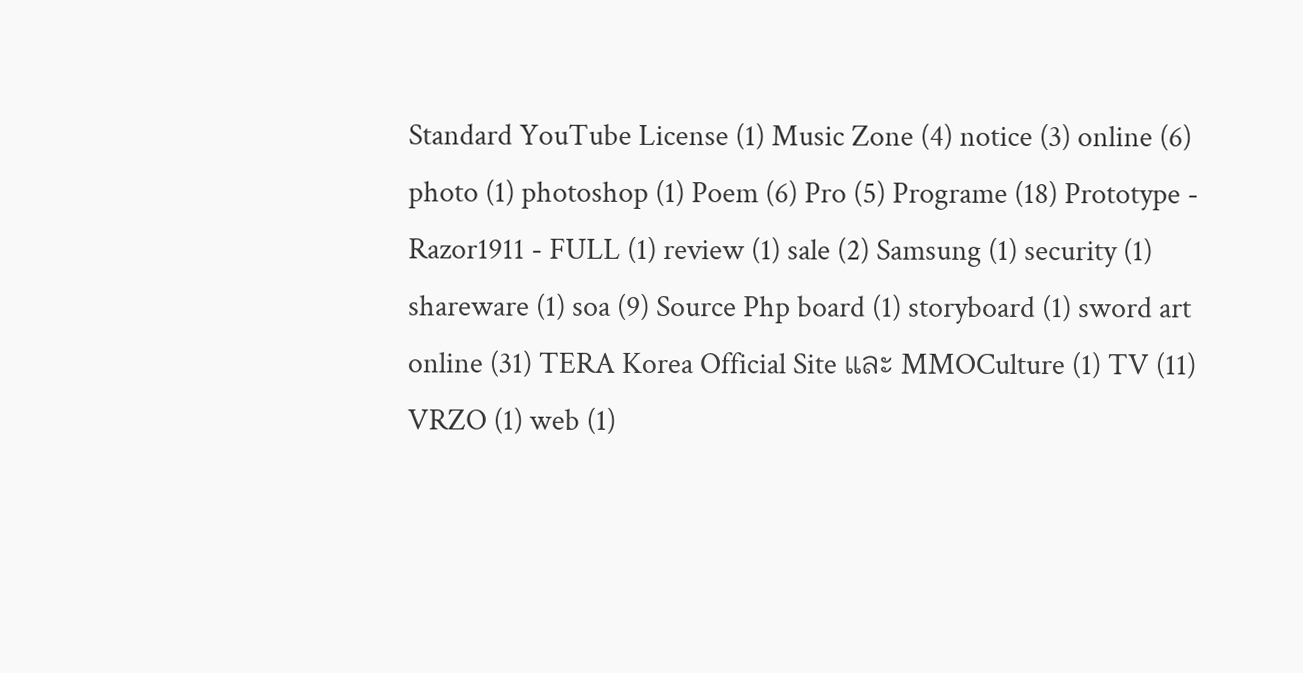Standard YouTube License (1) Music Zone (4) notice (3) online (6) photo (1) photoshop (1) Poem (6) Pro (5) Programe (18) Prototype - Razor1911 - FULL (1) review (1) sale (2) Samsung (1) security (1) shareware (1) soa (9) Source Php board (1) storyboard (1) sword art online (31) TERA Korea Official Site และ MMOCulture (1) TV (11) VRZO (1) web (1)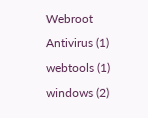Webroot Antivirus (1) webtools (1) windows (2)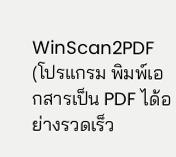WinScan2PDF (โปรแกรม พิมพ์เอกสารเป็น PDF ได้อย่างรวดเร็ว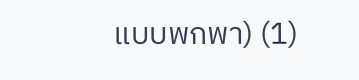แบบพกพา) (1)